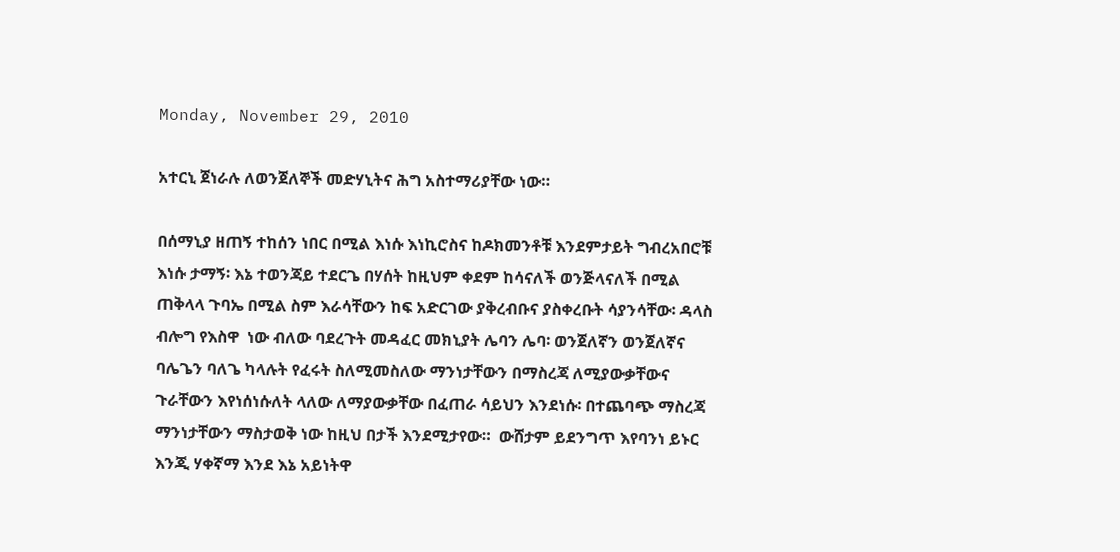Monday, November 29, 2010

አተርኒ ጀነራሉ ለወንጀለኞች መድሃኒትና ሕግ አስተማሪያቸው ነው።

በሰማኒያ ዘጠኝ ተከሰን ነበር በሚል እነሱ እነኪሮስና ከዶክመንቶቹ እንደምታይት ግብረአበሮቹ እነሱ ታማኝ፡ እኔ ተወንጃይ ተደርጌ በሃሰት ከዚህም ቀደም ከሳናለች ወንጅላናለች በሚል ጠቅላላ ጉባኤ በሚል ስም እራሳቸውን ከፍ አድርገው ያቅረብቡና ያስቀረቡት ሳያንሳቸው፡ ዳላስ ብሎግ የእስዋ  ነው ብለው ባደረጉት መዳፈር መክኒያት ሌባን ሌባ፡ ወንጀለኛን ወንጀለኛና ባሌጌን ባለጌ ካላሉት የፈሩት ስለሚመስለው ማንነታቸውን በማስረጃ ለሚያውቃቸውና ጉራቸውን እየነሰነሱለት ላለው ለማያውቃቸው በፈጠራ ሳይህን እንደነሱ፡ በተጨባጭ ማስረጃ ማንነታቸውን ማስታወቅ ነው ከዚህ በታች እንደሚታየው።  ውሸታም ይደንግጥ እየባንነ ይኑር እንጂ ሃቀኛማ እንደ እኔ አይነትዋ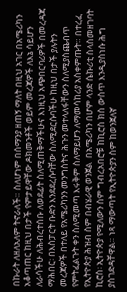በኩራት ለዘለአለም ትኖራለች። ስለሆነም በሰማንያ ዘጠኝ ማለት በዚህ አገር በአሜሪካን አቆጣጠር ከዚህ በታች የምታይዋቸው ዶክመንቶች ወይም መረጃዎች ለእኔ ሳይሆን ለራሳችሁ ለሕብረተሰቡ ለወደፊት ስለሚጠቅማችሁና እነዚህ አጭበርባሪዎች በመረዳጃ ማሕበር፡ በእስፓርት ቡድን እንደደረሱባቸው ስለሚደርሱባችሁ ከዚህ በታች ያሉትን መረጃዎች በተለይ የአሜሪካንን መንግስትና ሕጉን መተላለፋቸውን ስለሚያስጨብጥ የምትፈልጉት ቀን ስለሚመጣ እሩቅም ስለማይሆን ለማመሳከሪያ አስቀምጡት። በተረፈ የኢትዮጵያ ሕዝብ ስም በብሄራዊ ወንጀል  በአሜሪካን በሆም ላንድ ሴኩሪቲ ስላስመዘገባት ኪሮስ፡ ኢትዮጵያ የሚለውን ስም ግብረአበሮቹ ከኪሮስ ክስ ውስጥ እንዲያስነሱ ሕግ ያስገድዳቸዋል። ነጻ ማውጣት የኢትዮጵያን ስም ከወንጀለኛ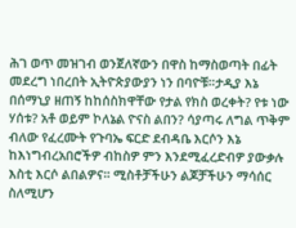ሕገ ወጥ መዝገብ ወንጀለኛውን በዋስ ከማስወጣት በፊት መደረግ ነበረበት ኢትዮጵያውያን ነን በባዮቹ።ታዲያ እኔ በሰማኒያ ዘጠኝ ከከሰስክዋቸው የታል የክስ ወረቀት? የቱ ነው ሃሰቱ? አቶ ወይም ኮለኔል ዮናስ ልበን? ሳያጣሩ ለግል ጥቅም ብለው የፈረሙት የጉባኤ ፍርድ ደብዳቤ እርሶን እኔ ከእነግብረአበሮችዎ ብከስዎ ምን እንደሚፈረድብዎ ያውቃሉ እስቲ እርሶ ልበልዎና። ሚስቶቻችሁን ልጆቻችሁን ማሳሰር ስለሚሆን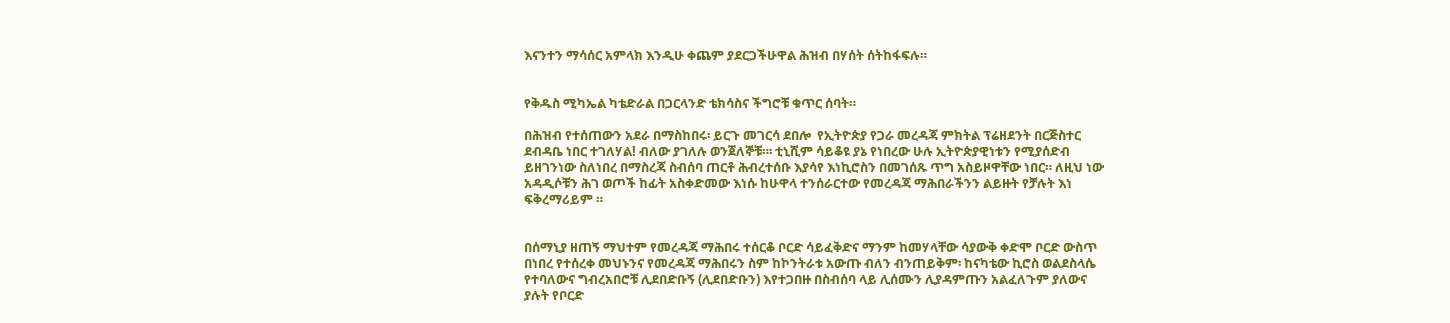እናንተን ማሳሰር አምላክ እንዲሁ ቀጨም ያደርጋችሁዋል ሕዝብ በሃሰት ሰትከፋፍሉ።


የቅዱስ ሚካኤል ካቴድራል በጋርላንድ ቴክሳስና ችግሮቹ ቁጥር ሰባት።

በሕዝብ የተሰጠውን አደራ በማስከበሩ፡ ይርጉ መገርሳ ደበሎ  የኢትዮጵያ የጋራ መረዳጃ ምክትል ፕሬዘደንት በርጅስተር ደብዳቤ ነበር ተገለሃል! ብለው ያገለሉ ወንጀለኞቹ።፡ ቲኒሺም ሳይቆዩ ያኔ የነበረው ሁሉ ኢትዮጵያዊነቱን የሚያሰድብ ይዘገንነው ስለነበረ በማስረጃ ስብሰባ ጠርቶ ሕብረተሰቡ እያሳየ እነኪሮስን በመገሰጹ ጥግ አስይዞዋቸው ነበር። ለዚህ ነው አዳዲሶቹን ሕገ ወጦች ከፊት አስቀድመው እነሱ ከሁዋላ ተንሰራርተው የመረዳጃ ማሕበራችንን ልይዙት የቻሉት እነ ፍቅረማሪይም ።


በሰማኒያ ዘጠኝ ማህተም የመረዳጃ ማሕበሩ ተሰርቆ ቦርድ ሳይፈቅድና ማንም ከመሃላቸው ሳያውቅ ቀድሞ ቦርድ ውስጥ በነበረ የተሰረቀ መህኑንና የመረዳጃ ማሕበሩን ስም ከኮንትራቱ አውጡ ብለን ብንጠይቅም፡ ከናካቴው ኪሮስ ወልደስላሴ የተባለውና ግብረአበሮቹ ሊደበድቡኝ (ሊደበድቡን) እየተጋበዙ በስብሰባ ላይ ሊሰሙን ሊያዳምጡን አልፈለጉም ያለውና ያሉት የቦርድ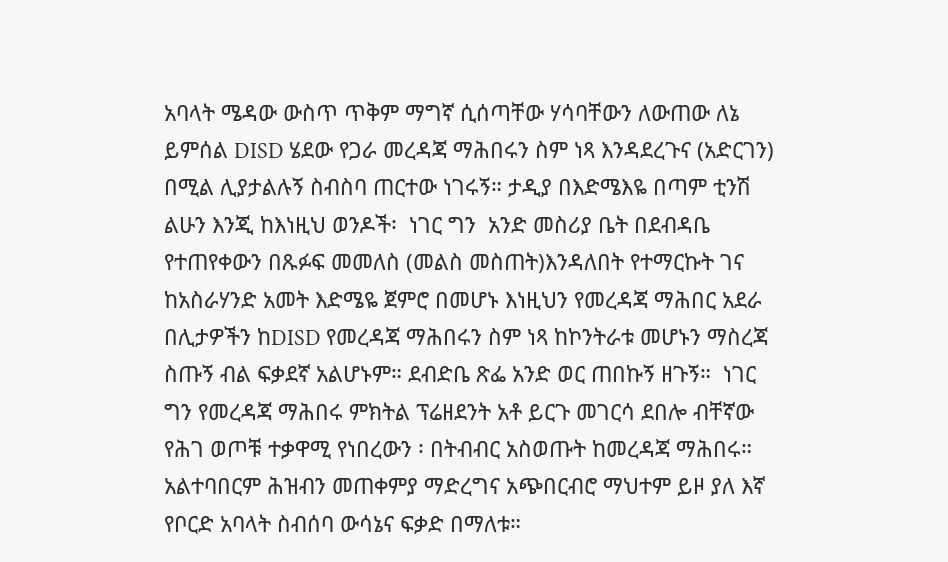አባላት ሜዳው ውስጥ ጥቅም ማግኛ ሲሰጣቸው ሃሳባቸውን ለውጠው ለኔ ይምሰል DISD ሄደው የጋራ መረዳጃ ማሕበሩን ስም ነጻ እንዳደረጉና (አድርገን) በሚል ሊያታልሉኝ ስብስባ ጠርተው ነገሩኝ። ታዲያ በእድሜእዬ በጣም ቲንሽ ልሁን እንጂ ከእነዚህ ወንዶች፡  ነገር ግን  አንድ መስሪያ ቤት በደብዳቤ የተጠየቀውን በጹፉፍ መመለስ (መልስ መስጠት)እንዳለበት የተማርኩት ገና ከአስራሃንድ አመት እድሜዬ ጀምሮ በመሆኑ እነዚህን የመረዳጃ ማሕበር አደራ በሊታዎችን ከDISD የመረዳጃ ማሕበሩን ስም ነጻ ከኮንትራቱ መሆኑን ማስረጃ ስጡኝ ብል ፍቃደኛ አልሆኑም። ደብድቤ ጽፌ አንድ ወር ጠበኩኝ ዘጉኝ።  ነገር ግን የመረዳጃ ማሕበሩ ምክትል ፕሬዘደንት አቶ ይርጉ መገርሳ ደበሎ ብቸኛው የሕገ ወጦቹ ተቃዋሚ የነበረውን ፡ በትብብር አስወጡት ከመረዳጃ ማሕበሩ። አልተባበርም ሕዝብን መጠቀምያ ማድረግና አጭበርብሮ ማህተም ይዞ ያለ እኛ የቦርድ አባላት ስብሰባ ውሳኔና ፍቃድ በማለቱ።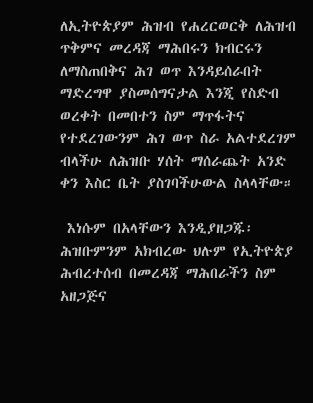ለኢትዮጵያም ሕዝብ የሐረርወርቅ ለሕዝብ ጥቅምና መረዳጃ ማሕበሩን ክብርሩን ለማስጠበቅና ሕገ ወጥ እንዳይሰራበት ማድረግዋ ያስመሰግናታል እንጂ የስድብ ወረቀት በመበተን ስም ማጥፋትና የተደረገውንም ሕገ ወጥ ስራ አልተደረገም ብላችሁ ለሕዝቡ ሃሰት ማሰራጨት አንድ ቀን እስር ቤት ያስገባችሁውል ስላላቸው።

 እነሱም በአላቸውን እንዲያዘጋጁ፡ ሕዝቡምንም አክብረው ህሉም የኢትዮጵያ ሕብረተሰብ በመረዳጃ ማሕበራችን ስም አዘጋጅና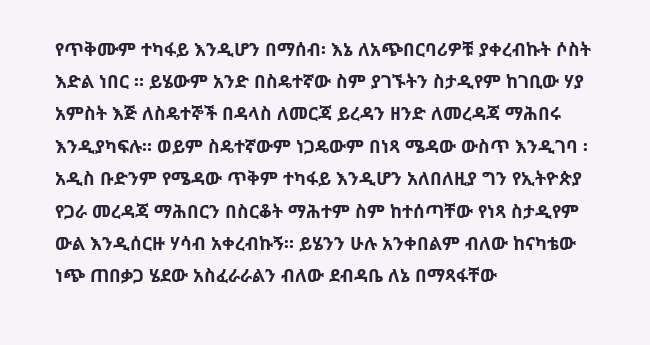የጥቅሙም ተካፋይ እንዲሆን በማሰብ፡ እኔ ለአጭበርባሪዎቹ ያቀረብኩት ሶስት እድል ነበር ። ይሄውም አንድ በስዴተኛው ስም ያገኙትን ስታዲየም ከገቢው ሃያ አምስት እጅ ለስዴተኞች በዳላስ ለመርጃ ይረዳን ዘንድ ለመረዳጃ ማሕበሩ እንዲያካፍሉ። ወይም ስዴተኛውም ነጋዴውም በነጻ ሜዳው ውስጥ እንዲገባ ፡ አዲስ ቡድንም የሜዳው ጥቅም ተካፋይ እንዲሆን አለበለዚያ ግን የኢትዮጵያ የጋራ መረዳጃ ማሕበርን በስርቆት ማሕተም ስም ከተሰጣቸው የነጻ ስታዲየም ውል እንዲሰርዙ ሃሳብ አቀረብኩኝ። ይሄንን ሁሉ አንቀበልም ብለው ከናካቴው ነጭ ጠበቃጋ ሄደው አስፈራራልን ብለው ደብዳቤ ለኔ በማጻፋቸው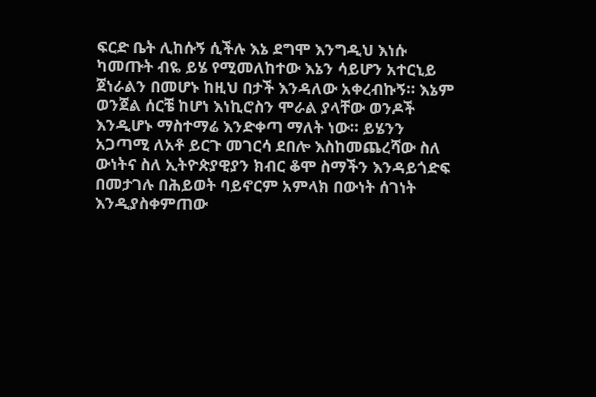ፍርድ ቤት ሊከሱኝ ሲችሉ እኔ ደግሞ እንግዲህ እነሱ ካመጡት ብዬ ይሄ የሚመለከተው እኔን ሳይሆን አተርኒይ ጀነራልን በመሆኑ ከዚህ በታች እንዳለው አቀረብኩኝ። እኔም ወንጀል ሰርቼ ከሆነ እነኪሮስን ሞራል ያላቸው ወንዶች እንዲሆኑ ማስተማሬ እንድቀጣ ማለት ነው። ይሄንን አጋጣሚ ለአቶ ይርጉ መገርሳ ደበሎ እስከመጨረሻው ስለ ውነትና ስለ ኢትዮጵያዊያን ክብር ቆሞ ስማችን እንዳይጎድፍ በመታገሉ በሕይወት ባይኖርም አምላክ በውነት ሰገነት እንዲያስቀምጠው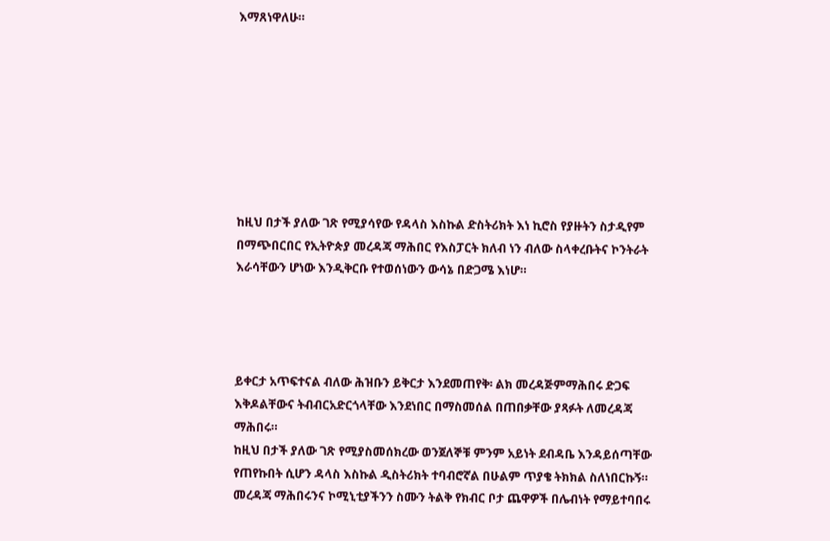እማጸነዋለሁ።








ከዚህ በታች ያለው ገጽ የሚያሳየው የዳላስ እስኩል ድስትሪክት እነ ኪሮስ የያዙትን ስታዲየም በማጭበርበር የኢትዮጵያ መረዳጃ ማሕበር የእስፓርት ክለብ ነን ብለው ስላቀረቡትና ኮንትራት እራሳቸውን ሆነው እንዲቅርቡ የተወሰነውን ውሳኔ በድጋሜ እነሆ።




ይቀርታ አጥፍተናል ብለው ሕዝቡን ይቅርታ እንደመጠየቅ፡ ልክ መረዳጅምማሕበሩ ድጋፍ እቅዶልቸውና ትብብርአድርጎላቸው እንደነበር በማስመሰል በጠበቃቸው ያጻፉት ለመረዳጃ ማሕበሩ።
ከዚህ በታች ያለው ገጽ የሚያስመሰክረው ወንጀለኞቹ ምንም አይነት ደብዳቤ እንዳይሰጣቸው የጠየኩበት ሲሆን ዳላስ እስኩል ዲስትሪክት ተባብሮኛል በሁልም ጥያቄ ትክክል ስለነበርኩኝ። መረዳጃ ማሕበሩንና ኮሚኒቲያችንን ስሙን ትልቅ የክብር ቦታ ጨዋዎች በሌብነት የማይተባበሩ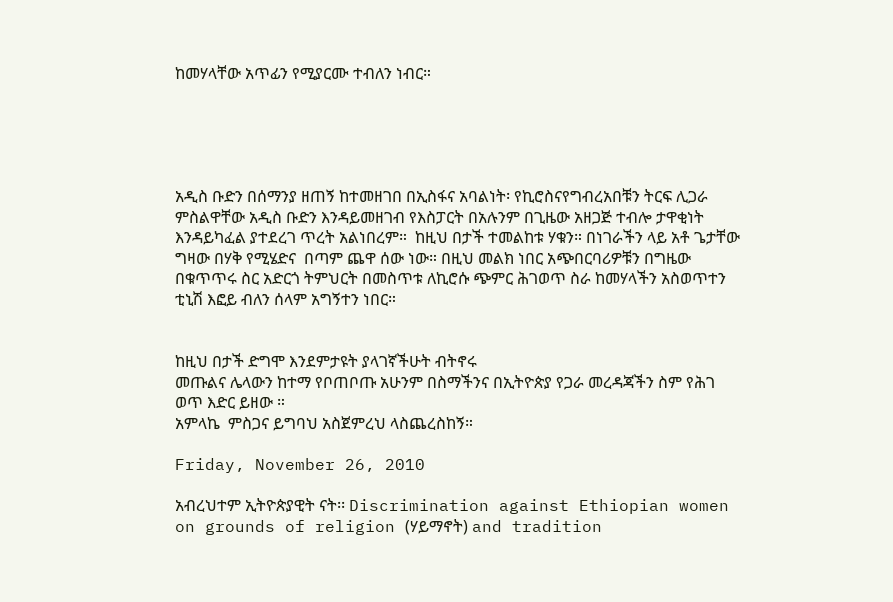ከመሃላቸው አጥፊን የሚያርሙ ተብለን ነብር።





አዲስ ቡድን በሰማንያ ዘጠኝ ከተመዘገበ በኢስፋና አባልነት፡ የኪሮስናየግብረአበቹን ትርፍ ሊጋራ ምስልዋቸው አዲስ ቡድን እንዳይመዘገብ የእስፓርት በአሉንም በጊዜው አዘጋጅ ተብሎ ታዋቂነት እንዳይካፈል ያተደረገ ጥረት አልነበረም።  ከዚህ በታች ተመልከቱ ሃቁን። በነገራችን ላይ አቶ ጌታቸው ግዛው በሃቅ የሚሄድና  በጣም ጨዋ ሰው ነው። በዚህ መልክ ነበር አጭበርባሪዎቹን በግዜው በቁጥጥሩ ስር አድርጎ ትምህርት በመስጥቱ ለኪሮሱ ጭምር ሕገወጥ ስራ ከመሃላችን አስወጥተን ቲኒሽ እፎይ ብለን ሰላም አግኝተን ነበር።


ከዚህ በታች ድግሞ እንደምታዩት ያላገኛችሁት ብትኖሩ
መጡልና ሌላውን ከተማ የቦጠቦጡ አሁንም በስማችንና በኢትዮጵያ የጋራ መረዳጃችን ስም የሕገ ወጥ እድር ይዘው ።
አምላኬ  ምስጋና ይግባህ አስጀምረህ ላስጨረስከኝ።

Friday, November 26, 2010

አብረህተም ኢትዮጵያዊት ናት፡፡ Discrimination against Ethiopian women on grounds of religion (ሃይማኖት) and tradition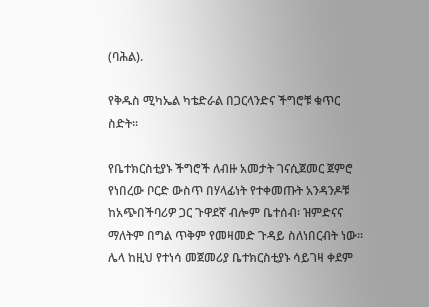(ባሕል).

የቅዱስ ሚካኤል ካቴድራል በጋርላንድና ችግሮቹ ቁጥር ስድት።

የቤተክርስቲያኑ ችግሮች ለብዙ አመታት ገናሲጀመር ጀምሮ የነበረው ቦርድ ውስጥ በሃላፊነት የተቀመጡት አንዳንዶቹ ከአጭበችባሪዎ ጋር ጉዋደኛ ብሎም ቤተሰብ፡ ዝምድናና ማለትም በግል ጥቅም የመዛመድ ጉዳይ ስለነበርብት ነው። ሌላ ከዚህ የተነሳ መጀመሪያ ቤተክርስቲያኑ ሳይገዛ ቀደም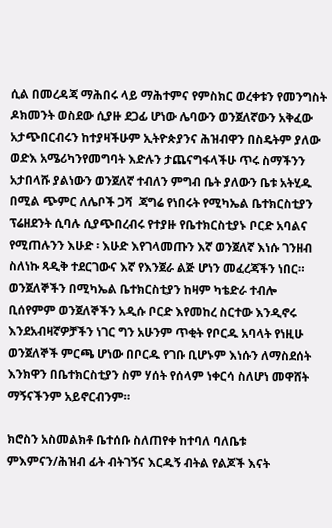ሲል በመረዳጃ ማሕበሩ ላይ ማሕተምና የምስክር ወረቀቱን የመንግስት ዶክመንት ወስደው ሲያዙ ደጋፊ ሆነው ሌባውን ወንጀለኛውን አቅፈው አታጭበርብሩን ከተያዛችሁም ኢትዮጵያንና ሕዝብዋን በስዴትም ያለው ወድእ አሜሪካንየመግባት እድሉን ታጨናግፋላችሁ ጥሩ ስማችንን አታበላሹ ያልነውን ወንጀለኛ ተብለን ምግብ ቤት ያለውን ቤቱ አትሂዱ በሚል ጭምር ለሌቦች ጋሻ  ጃግሬ የነበሩት የሚካኤል ቤተክርስቲያን ፕሬዘደንት ሲባሉ ሲያጭበረብሩ የተያዙ የቤተክርስቲያኑ ቦርድ አባልና የሚጠሉንን እሁድ ፡ እሁድ እየገላመጡን እኛ ወንጀለኛ እነሱ ገንዘብ ስለነኩ ጻዲቅ ተደርገውና እኛ የእንጀራ ልጅ ሆነን መፈረጃችን ነበር። ወንጀለኞችን በሚካኤል ቤተክርስቲያን ከዛም ካቴድራ ተብሎ ቢሰየምም ወንጀለኞችን አዲሱ ቦርድ እየመከረ ስርተው እንዲኖሩ እንደአብዛኛዎቻችን ነገር ግን አሁንም ጥቂት የቦርዱ አባላት የነዚሁ ወንጀለኞች ምርጫ ሆነው በቦርዱ የገቡ ቢሆኑም እነሱን ለማስደሰት እንክዋን በቤተክርስቲያን ስም ሃሰት የሰላም ነቀርሳ ስለሆነ መዋሸት ማኝናችንም አይኖርብንም።

ክሮስን አስመልክቶ ቤተሰቡ ስለጠየቀ ከተባለ ባለቤቱ ምእምናን/ሕዝብ ፊት ብትገኝና እርዱኝ ብትል የልጆች እናት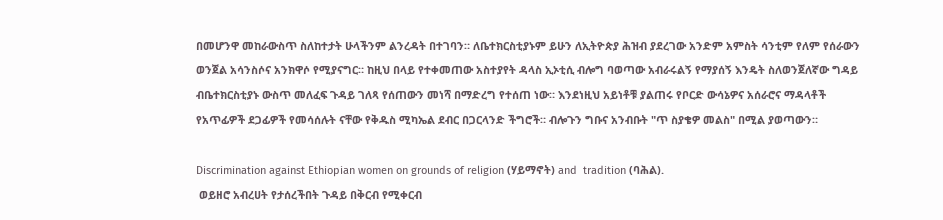በመሆንዋ መከራውስጥ ስለከተታት ሁላችንም ልንረዳት በተገባን። ለቤተክርስቲያኑም ይሁን ለኢትዮጵያ ሕዝብ ያደረገው አንድም አምስት ሳንቲም የለም የሰራውን ወንጀል አሳንስሶና አንክዋሶ የሚያናግር። ከዚህ በላይ የተቀመጠው አስተያየት ዳላስ ኢኦቲሲ ብሎግ ባወጣው አብራሩልኝ የማያሰኝ እንዴት ስለወንጀለኛው ግዳይ ብቤተክርስቲያኑ ውስጥ መለፈፍ ጉዳይ ገለጻ የሰጠውን መነሻ በማድረግ የተሰጠ ነው። እንደነዚህ አይነቶቹ ያልጠሩ የቦርድ ውሳኔዎና አሰራሮና ማዳላቶች የአጥፊዎች ደጋፊዎች የመሳሰሉት ናቸው የቅዱስ ሚካኤል ደብር በጋርላንድ ችግሮች። ብሎጉን ግቡና አንብቡት "ጥ ስያቄዎ መልስ" በሚል ያወጣውን።

Discrimination against Ethiopian women on grounds of religion (ሃይማኖት) and  tradition (ባሕል).
 ወይዘሮ አብረሀት የታሰረችበት ጉዳይ በቅርብ የሚቀርብ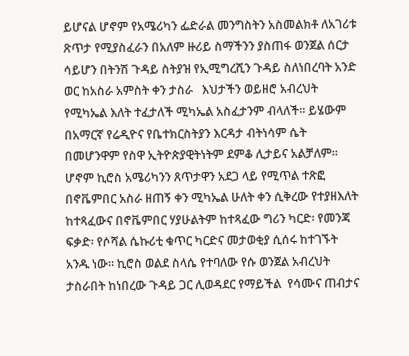ይሆናል ሆኖም የአሜሪካን ፌድራል መንግስትን አስመልክቶ ለአገሪቱ ጽጥታ የሚያስፈራን በአለም ዙሪይ ስማችንን ያስጠፋ ወንጀል ሰርታ ሳይሆን በትንሽ ጉዳይ ስትያዝ የኢሚግረሺን ጉዳይ ስለነበረባት አንድ ወር ከአስራ አምስት ቀን ታስራ   እህታችን ወይዘሮ አብረህት  የሚካኤል እለት ተፈታለች ሚካኤል አስፈታንም ብላለች። ይሄውም በአማርኛ የሬዲዮና የቤተክርስትያን እርዳታ ብትነሳም ሴት በመሆንዋም የስዋ ኢትዮጵያዊትነትም ደምቆ ሊታይና አልቻለም።  ሆኖም ኪሮስ አሜሪካንን ጸጥታዋን አደጋ ላይ የሚጥል ተጽፎ በኖቬምበር አስራ ዘጠኝ ቀን ሚካኤል ሁለት ቀን ሲቅረው የተያዘእለት ከተጻፈውና በኖቬምበር ሃያሁልትም ከተጻፈው ግሪን ካርድ፡ የመንጃ ፍቃድ፡ የሶሻል ሴኩሪቲ ቁጥር ካርድና መታወቂያ ሲሰሩ ከተገኙት አንዱ ነው። ኪሮስ ወልደ ስላሴ የተባለው የሱ ወንጀል አብረህት ታስራበት ከነበረው ጉዳይ ጋር ሊወዳደር የማይችል  የሳሙና ጠብታና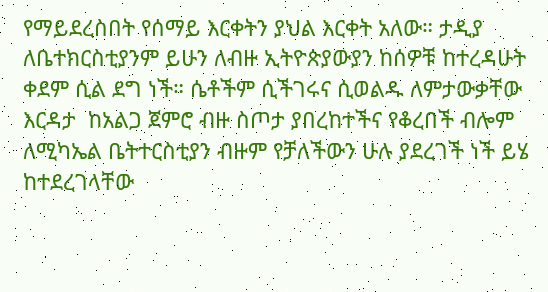የማይደረስበት የሰማይ እርቀትን ያህል እርቀት አለው። ታዲያ ለቤተክርስቲያንም ይሁን ለብዙ ኢትዮጵያውያን ከሰዎቹ ከተረዳሁት ቀደም ሲል ደግ ነች። ሴቶችም ሲችገሩና ሲወልዱ ለምታውቃቸው እርዳታ  ከአልጋ ጀምሮ ብዙ ስጦታ ያበረከተችና የቆረበች ብሎም ለሚካኤል ቤትተርስቲያን ብዙም የቻለችውን ሁሉ ያደረገች ነች ይሄ ከተደረገላቸው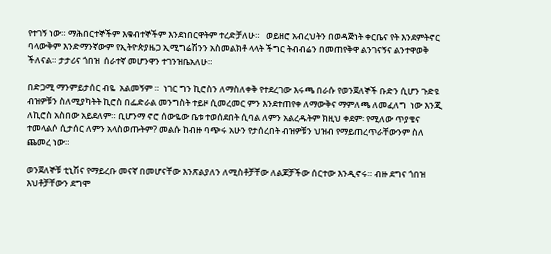የተገኝ ነው። ማሕበርተኞችም እቁብተኞችም እንደነበርዋትም ተረድቻለሁ።   ወይዘሮ አብረህትን በወዳጅነት ቀርቤና የት እንደምትኖር ባላውቅም እንድማንኛውም የኢትዮጵያዜጋ ኢሚግሬሽንን አስመልክቶ ላላት ችግር ትብብሬን በመጠየቅዋ ልንገናኝና ልንተዋወቅ  ችለናል። ታታሪና ጎበዝ  ሰራተኛ መሆንዋን ተገንዝቤአለሁ።

በድጋሚ ማንምይታሰር ብዬ  አልመኝም ።  ነገር ግን ኪሮስን ለማስለቀቅ የተደረገው እሩጫ በራሱ የወንጀለኞች ቡድን ሲሆን ጉድዩ ብዝዎቹን ስለሚያካትት ኪሮስ በፌድራል መንግስት ተይዞ ሲመረመር ምን እንደተጠየቀ ለማውቅና ማምለጫ ለመፈለግ  ነው እንጂ ለኪሮስ አስበው አይደለም። ቢሆንማ ኖሮ ሰውዬው ቤቱ ተወሰደበት ሲባል ለምን አልረዱትም ክዚህ ቀደም፡ የሚለው ጥያቄና ተመላልሶ ሲታሰር ለምን አላስወጡትም? መልሱ ከብዙ ባጭሩ አሁን የታሰረበት ብዝዎቹን ህዝብ የማይጠረጥራቸውንም ስለ
ጨመረ ነው።

ወንጀለኞቹ ቲኒሽና የማይረቡ መናኛ በመሆናቸው እንጽልያለን ለሚስቶቻቸው ለልጆቻችው ሰርተው እንዲኖሩ። ብዙ ደግና ጎበዝ እህቶቻቸውን ደግሞ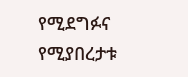የሚደግፉና የሚያበረታቱ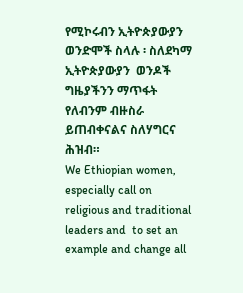የሚኮሩብን ኢትዮጵያውያን ወንድሞች ስላሉ ፡ ስለደካማ ኢትዮጵያውያን  ወንዶች ግዜያችንን ማጥፋት የለብንም ብዙስራ ይጠብቀናልና ስለሃግርና ሕዝብ።
We Ethiopian women, especially call on religious and traditional leaders and  to set an example and change all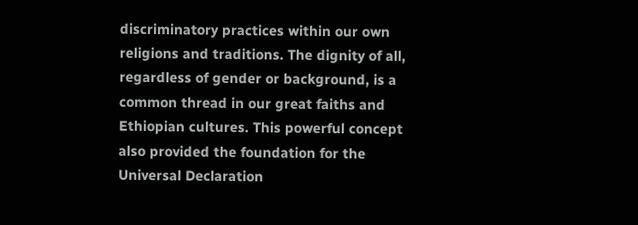discriminatory practices within our own religions and traditions. The dignity of all, regardless of gender or background, is a common thread in our great faiths and Ethiopian cultures. This powerful concept also provided the foundation for the Universal Declaration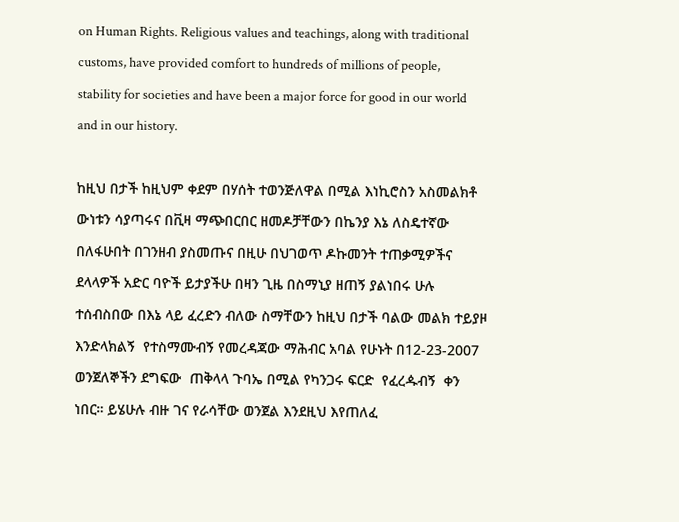on Human Rights. Religious values and teachings, along with traditional customs, have provided comfort to hundreds of millions of people, stability for societies and have been a major force for good in our world and in our history.

ከዚህ በታች ከዚህም ቀደም በሃሰት ተወንጅለዋል በሚል እነኪሮስን አስመልክቶ ውነቱን ሳያጣሩና በቪዛ ማጭበርበር ዘመዶቻቸውን በኬንያ እኔ ለስዴተኛው በለፋሁበት በገንዘብ ያስመጡና በዚሁ በህገወጥ ዶኩመንት ተጠቃሚዎችና ደላላዎች አድር ባዮች ይታያችሁ በዛን ጊዜ በስማኒያ ዘጠኝ ያልነበሩ ሁሉ ተሰብስበው በእኔ ላይ ፈረድን ብለው ስማቸውን ከዚህ በታች ባልው መልክ ተይያዞ እንድላክልኝ  የተስማሙብኝ የመረዳጃው ማሕብር አባል የሁኑት በ12-23-2007 ወንጀለኞችን ደግፍው  ጠቅላላ ጉባኤ በሚል የካንጋሩ ፍርድ  የፈረዹብኝ  ቀን ነበር። ይሄሁሉ ብዙ ገና የራሳቸው ወንጀል እንደዚህ እየጠለፈ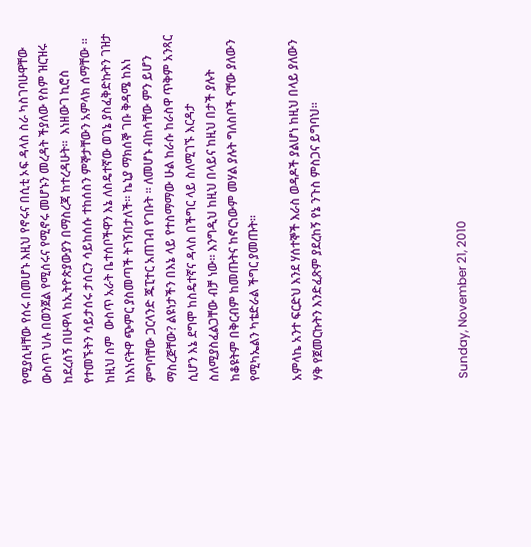የሚያሲዛቸው የሰሩ በመሆኑ እዚህ የኖሩና በሲቲ ኦፍ ዳላስ ስራ ካስገባሁዋቸው ውስጥ ህሉ በወንጀል የሚሰሩና የሚኖሩ መሆኑን መረዳት ችያለው የስም ዝርዝሩ ከደረሰኝ በሁዋላ ከኢትዮጵያውያን በማስረጃ ከተረዳሁት።  እነዘውገ ኪሮስ የተመኙትን ሳይታሰሩ ታሰርን ሳይከሰሱ ተከሰስን ምኞታቸውን አምላክ ሰማቸው ። ከዚህ ስም  ውስጥ አራት ቤተሰቦችዋን እኔ ለስዴተኛው ወገኔ ያስፈቅድኩትን ገዝታ ከእነናትዋ ጭምር ያስመጣች ትገኝበታለች። ኬኒያ ማክሰኞ ገቡ ቅዳሜ ከእነ ምግባቸው ጋርላንድ ጁፒተር አጠገብ የገቡት ። ለመሆኑ ብከሳቸው ምን ይሆን ማስረጅቸው? ልዩነታችን በእኔ ላይ የተስማማው ሁል ከራሱ ከራስዋ ጥቅም አንጻር ሲሆን እኔ ደግሞ ከስዴተኛና ዳላስ በችግር ላይ ስለሚገኙ እርዳታ ስለሚያስፈልጋቸው ብቻ ነው። እንግዲህ ከዚህ በላይና ከዚህ በታች ያሉት  ከቆዩትም በቅርብም ከመጡትና ከኖርነውም መሃል ያሉት ግለስቦች ናቸው ያለውን የሚካኤልን ካቴድራል ችግር ያመጡት።

አምላኬ አንተ ፍርድህ እንደ ሃሰተኞች እራስ ወዳዶች ያልሆነ ከዚህ በላይ ያለውን ሃቅ የጀመርኩትን እንድፈጽም ያደረከኝ የኔ ንጉስ ምስጋና ይግባህ።






Sunday, November 21, 2010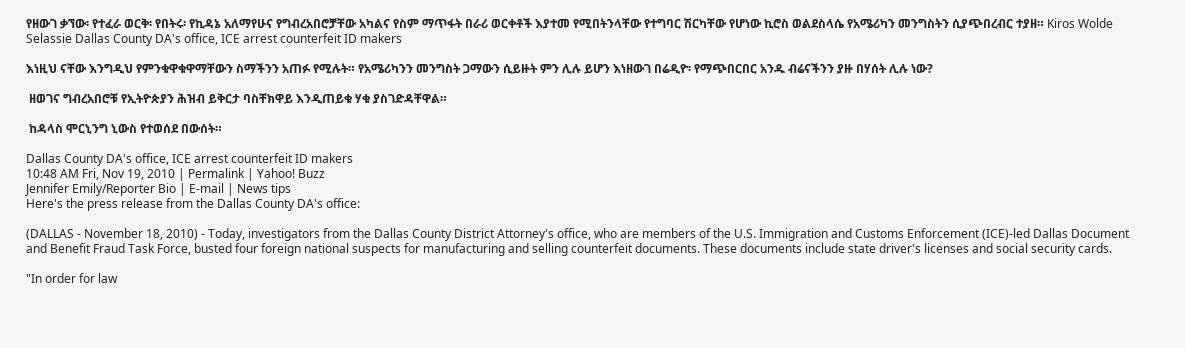የዘውገ ቃኘው፡ የተፈራ ወርቅ፡ የበትሩ፡ የኪዳኔ አለማየሁና የግብረአበሮቻቸው አካልና የስም ማጥፋት በራሪ ወርቀቶች እያተመ የሚበትንላቸው የተግባር ሽርካቸው የሆነው ኪሮስ ወልደስላሴ የአሜሪካን መንግስትን ሲያጭበረብር ተያዘ። Kiros Wolde Selassie Dallas County DA's office, ICE arrest counterfeit ID makers

እነዚህ ናቸው እንግዲህ የምንቁዋቁዋማቸውን ስማችንን አጠፉ የሚሉት። የአሜሪካንን መንግስት ጋማውን ሲይዙት ምን ሊሉ ይሆን እነዘውገ በሬዲዮ፡ የማጭበርበር አንዱ ብሬናችንን ያዙ በሃሰት ሊሉ ነው?

 ዘወገና ግብረአበሮቹ የኢትዮጵያን ሕዝብ ይቅርታ ባስቸክዋይ እንዲጠይቁ ሃቁ ያስገድዳቸዋል።

 ከዳላስ ሞርኒንግ ኒውስ የተወሰደ በውሰት።

Dallas County DA's office, ICE arrest counterfeit ID makers
10:48 AM Fri, Nov 19, 2010 | Permalink | Yahoo! Buzz
Jennifer Emily/Reporter Bio | E-mail | News tips
Here's the press release from the Dallas County DA's office:

(DALLAS - November 18, 2010) - Today, investigators from the Dallas County District Attorney's office, who are members of the U.S. Immigration and Customs Enforcement (ICE)-led Dallas Document and Benefit Fraud Task Force, busted four foreign national suspects for manufacturing and selling counterfeit documents. These documents include state driver's licenses and social security cards.

"In order for law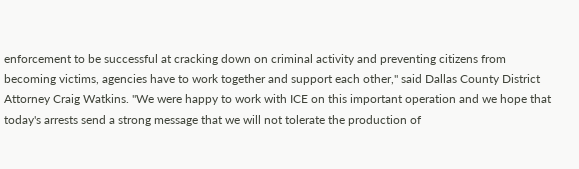enforcement to be successful at cracking down on criminal activity and preventing citizens from becoming victims, agencies have to work together and support each other," said Dallas County District Attorney Craig Watkins. "We were happy to work with ICE on this important operation and we hope that today's arrests send a strong message that we will not tolerate the production of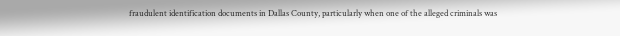fraudulent identification documents in Dallas County, particularly when one of the alleged criminals was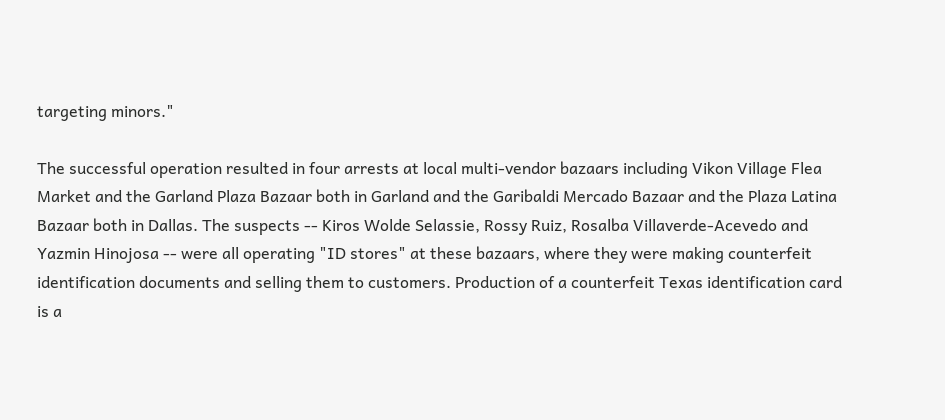targeting minors."

The successful operation resulted in four arrests at local multi-vendor bazaars including Vikon Village Flea Market and the Garland Plaza Bazaar both in Garland and the Garibaldi Mercado Bazaar and the Plaza Latina Bazaar both in Dallas. The suspects -- Kiros Wolde Selassie, Rossy Ruiz, Rosalba Villaverde-Acevedo and Yazmin Hinojosa -- were all operating "ID stores" at these bazaars, where they were making counterfeit identification documents and selling them to customers. Production of a counterfeit Texas identification card is a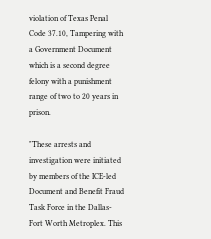violation of Texas Penal Code 37.10, Tampering with a Government Document which is a second degree felony with a punishment range of two to 20 years in prison.

"These arrests and investigation were initiated by members of the ICE-led Document and Benefit Fraud Task Force in the Dallas-Fort Worth Metroplex. This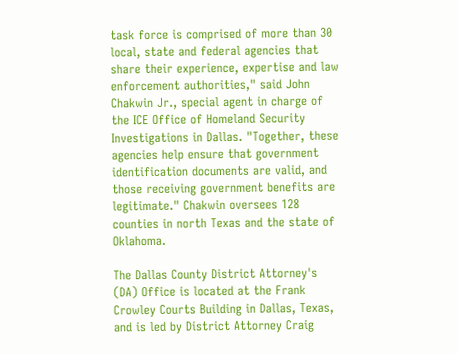task force is comprised of more than 30 local, state and federal agencies that share their experience, expertise and law enforcement authorities," said John Chakwin Jr., special agent in charge of the ICE Office of Homeland Security Investigations in Dallas. "Together, these agencies help ensure that government identification documents are valid, and those receiving government benefits are legitimate." Chakwin oversees 128 counties in north Texas and the state of Oklahoma.

The Dallas County District Attorney's (DA) Office is located at the Frank Crowley Courts Building in Dallas, Texas, and is led by District Attorney Craig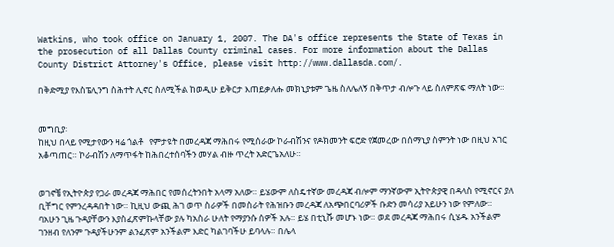Watkins, who took office on January 1, 2007. The DA's office represents the State of Texas in the prosecution of all Dallas County criminal cases. For more information about the Dallas County District Attorney's Office, please visit http://www.dallasda.com/.

በቅድሚያ የእስፔሊንግ ስሕተት ሊኖር ስለሚችል ከወዲሁ ይቅርታ እጠይቃለሑ መክኒያቱም ጌዜ ስለሌለኝ በቅጥታ ብሎጉ ላይ ስለምጽፍ ማለት ነው።


መግቢያ፡
ከዚህ በላይ የሚታየውን ዛሬ ጎልቶ   የምታዩት በመረዳጃ ማሕበሩ የሚሰራው ኮራብሽንና የዶክመንት ፍሮድ የጀመረው በሰማኒያ ስምንት ነው በዚህ አገር አቆጣጠር። ኮራብሽን ለማጥፋት ከሕበረተሰባችን መሃል ብዙ ጥረት አድርጌአለሁ።


ወገኖቼ የኢትዮጵያ የጋራ መረዳጃ ማሕበር የመሰረትንበት አላማ አለው። ይሄውም ለስዴተኛው መረዳጃ ብሎም ማንኛውም ኢትዮጵያዊ በዳላስ የሚኖርና ያለ ቢቸግር የምንረዳዳበት ነው። ኪዚህ ውጪ ሕገ ወጥ ስራዎች በመስራት የሕዝቡን መረዳጃ ለአጭበርባሪዎች ቡድን መሳሪያ አይሁን ነው የምለው። ባአሁን ጊዜ ጉዳያቸውን እያስፈጽምኩላቸው ያሉ ካአስራ ሁለት የማያንሱ ሰዎች አሉ። ይሄ በቲኒሹ መሆኑ ነው። ወደ መረዳጃ ማሕበሩ ሲሄዱ አንችልም ገንዘብ የለንም ጉዳያችሁንም ልንፈጽም አንችልም እድር ካልገባችሁ ይባላሉ። በሌላ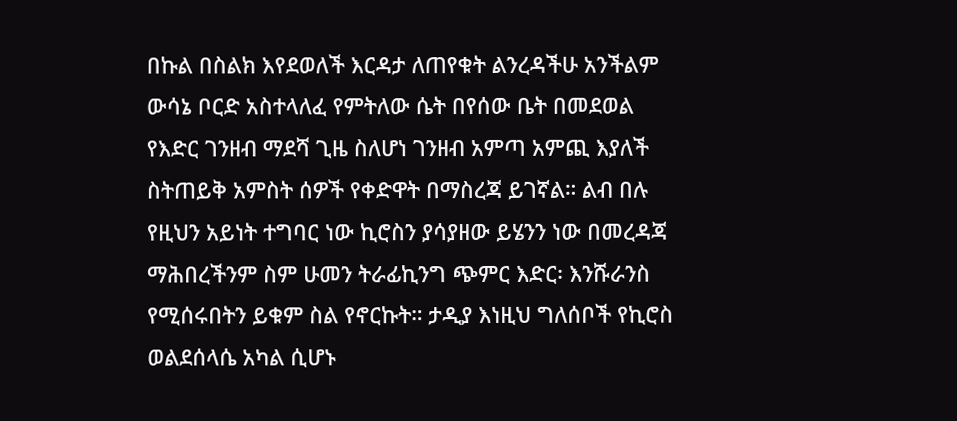በኩል በስልክ እየደወለች እርዳታ ለጠየቁት ልንረዳችሁ አንችልም ውሳኔ ቦርድ አስተላለፈ የምትለው ሴት በየሰው ቤት በመደወል የእድር ገንዘብ ማደሻ ጊዜ ስለሆነ ገንዘብ አምጣ አምጪ እያለች ስትጠይቅ አምስት ሰዎች የቀድዋት በማስረጃ ይገኛል። ልብ በሉ የዚህን አይነት ተግባር ነው ኪሮስን ያሳያዘው ይሄንን ነው በመረዳጃ ማሕበረችንም ስም ሁመን ትራፊኪንግ ጭምር እድር፡ እንሹራንስ የሚሰሩበትን ይቁም ስል የኖርኩት። ታዲያ እነዚህ ግለሰቦች የኪሮስ ወልደሰላሴ አካል ሲሆኑ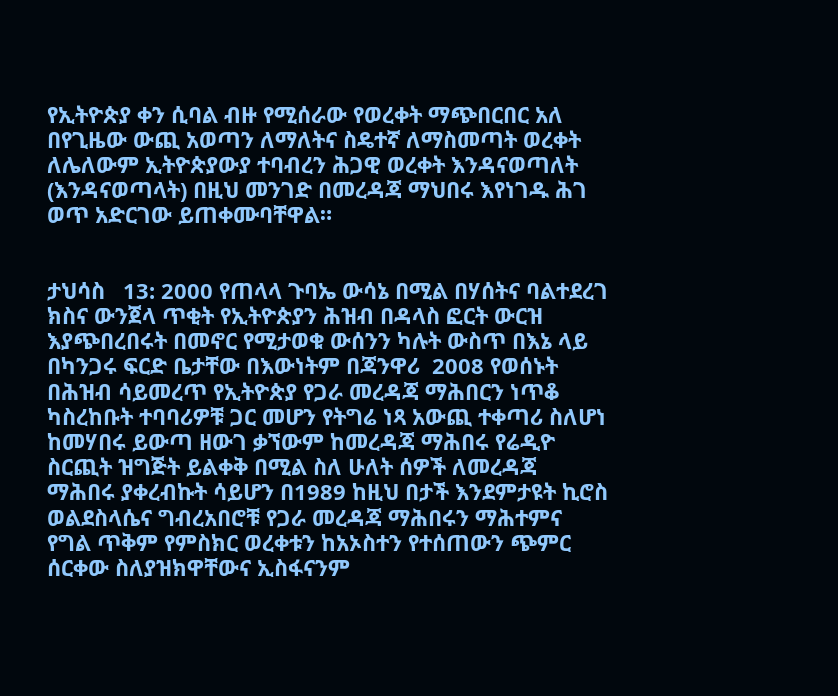የኢትዮጵያ ቀን ሲባል ብዙ የሚሰራው የወረቀት ማጭበርበር አለ በየጊዜው ውጪ አወጣን ለማለትና ስዴተኛ ለማስመጣት ወረቀት ለሌለውም ኢትዮጵያውያ ተባብረን ሕጋዊ ወረቀት እንዳናወጣለት (እንዳናወጣላት) በዚህ መንገድ በመረዳጃ ማህበሩ እየነገዱ ሕገ ወጥ አድርገው ይጠቀሙባቸዋል።


ታህሳስ   13: 2000 የጠላላ ጉባኤ ውሳኔ በሚል በሃሰትና ባልተደረገ ክስና ውንጀላ ጥቂት የኢትዮጵያን ሕዝብ በዳላስ ፎርት ውርዝ እያጭበረበሩት በመኖር የሚታወቁ ውሰንን ካሉት ውስጥ በእኔ ላይ በካንጋሩ ፍርድ ቤታቸው በእውነትም በጃንዋሪ  2008 የወሰኑት በሕዝብ ሳይመረጥ የኢትዮጵያ የጋራ መረዳጃ ማሕበርን ነጥቆ ካስረከቡት ተባባሪዎቹ ጋር መሆን የትግሬ ነጻ አውጪ ተቀጣሪ ስለሆነ ከመሃበሩ ይውጣ ዘውገ ቃኘውም ከመረዳጃ ማሕበሩ የሬዲዮ ስርጪት ዝግጅት ይልቀቅ በሚል ስለ ሁለት ሰዎች ለመረዳጃ ማሕበሩ ያቀረብኩት ሳይሆን በ1989 ከዚህ በታች እንደምታዩት ኪሮስ ወልደስላሴና ግብረአበሮቹ የጋራ መረዳጃ ማሕበሩን ማሕተምና የግል ጥቅም የምስክር ወረቀቱን ከአኦስተን የተሰጠውን ጭምር ሰርቀው ስለያዝክዋቸውና ኢስፋናንም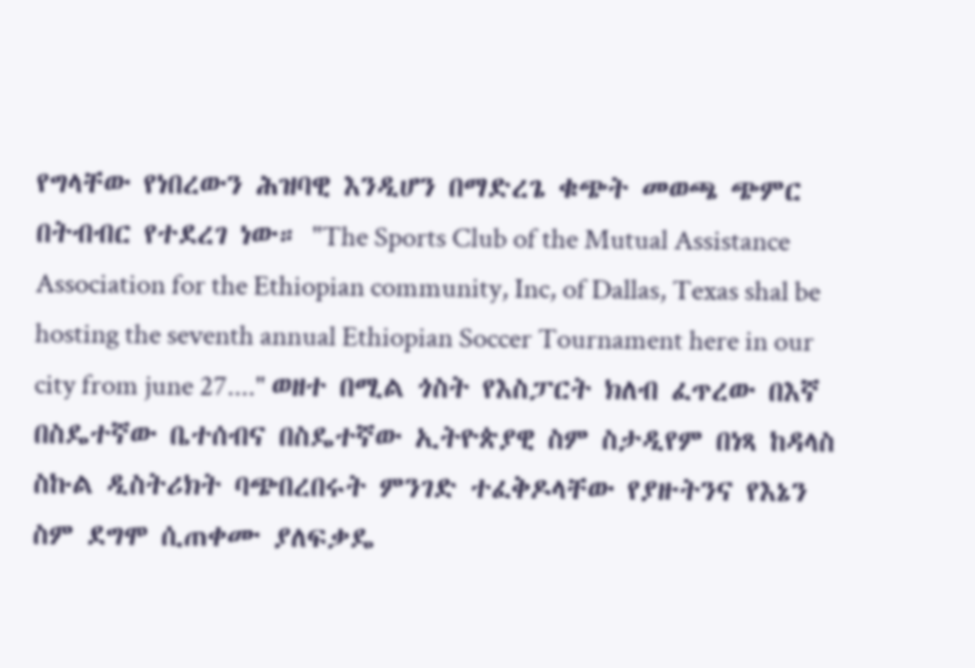የግላቸው የነበረውን ሕዝባዊ እንዲሆን በማድረጌ ቁጭት መወጫ ጭምር በትብብር የተደረገ ነው። "The Sports Club of the Mutual Assistance Association for the Ethiopian community, Inc, of Dallas, Texas shal be hosting the seventh annual Ethiopian Soccer Tournament here in our city from june 27...." ወዘተ በሚል ጎስት የእስፓርት ክለብ ፈጥረው በእኛ በስዴተኛው ቤተሰብና በስዴተኛው ኢትዮጵያዊ ስም ስታዲየም በነጻ ከዳላስ ስኩል ዲስትሪክት ባጭበረበሩት ምንገድ ተፈቅዶላቸው የያዙትንና የእኔን ስም ደግሞ ሲጠቀሙ ያለፍቃዴ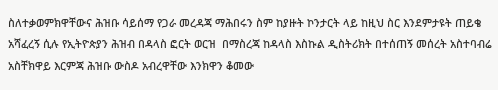ስለተቃወምክዋቸውና ሕዝቡ ሳይሰማ የጋራ መረዳጃ ማሕበሩን ስም ከያዙት ኮንታርት ላይ ከዚህ ስር እንደምታዩት ጠይቄ አሻፈረኝ ሲሉ የኢትዮጵያን ሕዝብ በዳላስ ፎርት ወርዝ  በማስረጃ ከዳላስ እስኩል ዲስትሪክት በተሰጠኝ መሰረት አስተባብሬ አስቸክዋይ እርምጃ ሕዝቡ ውስዶ አብረዋቸው እንክዋን ቆመው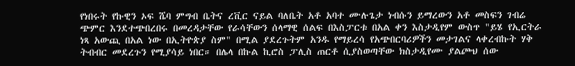የነበሩት የኩዊን ኦፍ ሼባ ምግብ ቤትና ረቪር ናይል ባለቤት አቶ አባተ ሙሉጌታ ነብሱን ይማረውን አቶ መስፍን ገብሬ ጭምር እንደተጭበረበሩ በመረዳታቸው የራሳቸውን ሰላማዊ ሰልፍ በእስፓርቱ በአል ቀን እስታዲየም ውስጥ "ይሄ የኢርትራ ነጻ አውጪ በአል ነው በኢትዮጵያ ስም" በሚል ያደረጉትም አንዱ የማይረሳ የአጭበርባሪዎችን መታገልና ላቀረብኩት ሃቅ ትብብር መደረጉን የሚያሳይ ነበር። በሌላ በኩል ኪሮስ ፓሊስ ጠርቶ ሲያስወጣቸው ክስታዲየሙ ያልጮህ ሰው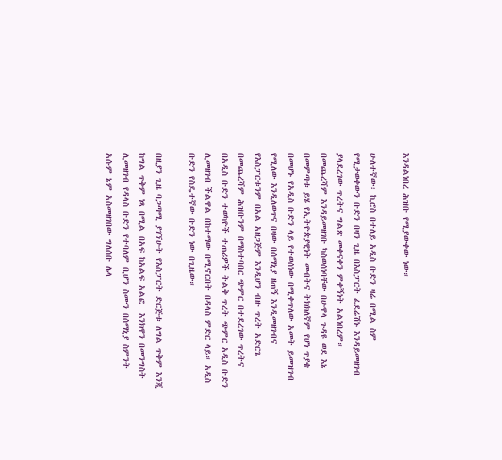እንዳልነበረ ሕዝቡ የሚያውቀው ነው።

ሁለተኛው፡ ኪሮስ በተለይ አዲስ ቡድን ዛሬ በሚል ስም የሚታወቀውን ቡድን በዛን ጊዜ በእስፓርት ፈደሬሽኑ እንዳይመዘገብ ያላደረገው ጥረትና ግልጽ መቀናቀን ምቀኝነት አልነበረም። በመጨረሻም እንዳይመዘገቡ ካስወሰነባቸው በሁዋላ ጉዳዩ ወደ እኔ በመምጣቱ ይሄ የኢትዮጵያዊነት መብትና ትክክለኛም የሆነ ጥያቄ በመሆኑ የአዲስ ቡድን ላይ የተወሰነው በሚቀጥለው አመት ይመዝገብ የሚለው እንዲለወጥና በዛው በሰማኒያ ዘጠኝ እንዲመዘገብና የእስፓርቱንም በአል አዘጋጅም እንዲሆን ብዙ ጥረት አድርጌ በመጨረሻም ሕዝቡንም በማስተባበር ጭምር በተደረገው ጥረትና በአዲስ ቡድን ተወካዮች ተጠሪዎች ትልቅ ጥረት ጭምር አዲስ ቡድን ሊመዘገብ ችልዋል በከተማው በሚኖርበት በዳላስ ምድር ላይ። አዲስ ቡድን የስዴተኛው ቡድን ነው በጊዜው።

በዚያን ጊዜ ባጋጣሚ ያገኘሁት የእስፓርት ድርጅቱ ለግል ጥቅም እንጂ ከግል ጥቅም ነጻ በሚል በአፍ ከአልፍ አልፎ  እንክዋን በመንግስት ሊመዘገብ የዳላስ ቡድን የተባለም ቢሆን ስሙን በሰማኒያ ስምንት አሱም ኔም አስመዘገበው ግለሰቡ ሌላ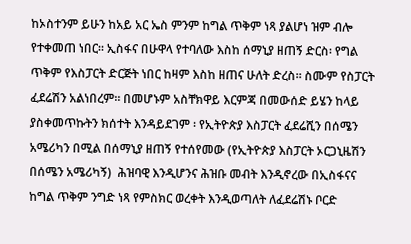ከኦስተንም ይሁን ከአይ አር ኤስ ምንም ከግል ጥቅም ነጻ ያልሆነ ዝም ብሎ የተቀመጠ ነበር። ኢስፋና በሁዋላ የተባለው እስከ ሰማኒያ ዘጠኝ ድርስ፡ የግል ጥቅም የእስፓርት ድርጅት ነበር ከዛም እስከ ዘጠና ሁለት ድረስ። ስሙም የስፓርት ፈደሬሽን አልነበረም። በመሆኑም አስቸክዋይ እርምጃ በመውሰድ ይሄን ከላይ ያስቀመጥኩትን ክሰተት እንዳይደገም ፡ የኢትዮጵያ እስፓርት ፈደሬሺን በሰሜን አሜሪካን በሚል በሰማኒያ ዘጠኝ የተሰየመው (የኢትዮጵያ እስፓርት ኦርጋኒዜሽን በሰሜን አሜሪካኝ)  ሕዝባዊ እንዲሆንና ሕዝቡ መብት እንዲኖረው በኢስፋናና ከግል ጥቅም ንግድ ነጻ የምስክር ወረቀት እንዲወጣለት ለፈደሬሽኑ ቦርድ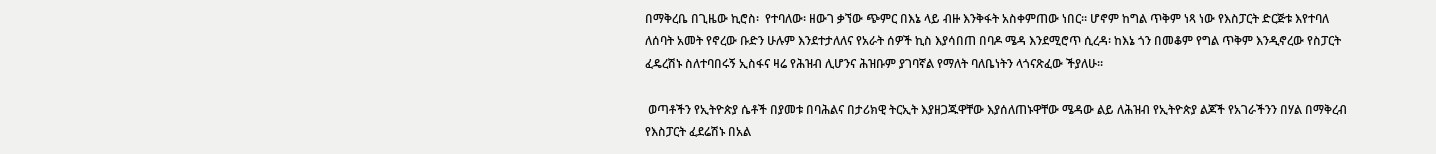በማቅረቤ በጊዜው ኪሮስ፡  የተባለው፡ ዘውገ ቃኘው ጭምር በእኔ ላይ ብዙ እንቅፋት አስቀምጠው ነበር። ሆኖም ከግል ጥቅም ነጻ ነው የእስፓርት ድርጅቱ እየተባለ ለሰባት አመት የኖረው ቡድን ሁሉም እንደተታለለና የአራት ሰዎች ኪስ እያሳበጠ በባዶ ሜዳ እንደሚሮጥ ሲረዳ፡ ከእኔ ጎን በመቆም የግል ጥቅም እንዲኖረው የስፓርት ፈዴረሽኑ ስለተባበሩኝ ኢስፋና ዛሬ የሕዝብ ሊሆንና ሕዝቡም ያገባኛል የማለት ባለቤነትን ላጎናጽፈው ችያለሁ።

 ወጣቶችን የኢትዮጵያ ሴቶች በያመቱ በባሕልና በታሪክዊ ትርኢት እያዘጋጁዋቸው እያሰለጠኑዋቸው ሜዳው ልይ ለሕዝብ የኢትዮጵያ ልጆች የአገራችንን በሃል በማቅረብ የእስፓርት ፈደሬሽኑ በአል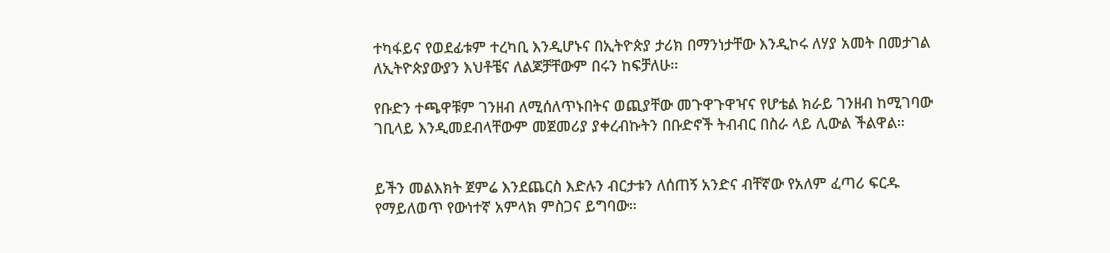ተካፋይና የወደፊቱም ተረካቢ እንዲሆኑና በኢትዮጵያ ታሪክ በማንነታቸው እንዲኮሩ ለሃያ አመት በመታገል ለኢትዮጵያውያን እህቶቼና ለልጆቻቸውም በሩን ከፍቻለሁ።

የቡድን ተጫዋቹም ገንዘብ ለሚሰለጥኑበትና ወጪያቸው መጉዋጉዋዣና የሆቴል ክራይ ገንዘብ ከሚገባው ገቢላይ እንዲመደብላቸውም መጀመሪያ ያቀረብኩትን በቡድኖች ትብብር በስራ ላይ ሊውል ችልዋል።


ይችን መልእክት ጀምሬ እንደጨርስ እድሉን ብርታቱን ለሰጠኝ አንድና ብቸኛው የአለም ፈጣሪ ፍርዱ የማይለወጥ የውነተኛ አምላክ ምስጋና ይግባው።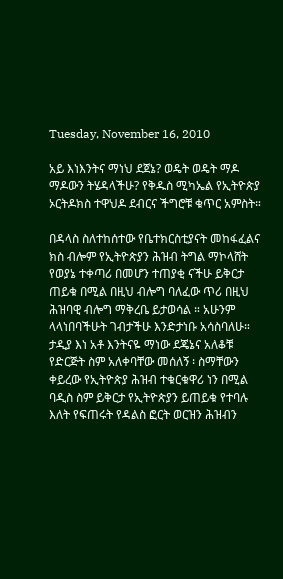Tuesday, November 16, 2010

አይ እነእንትና ማነህ ደጀኔ? ወዴት ወዴት ማዶ ማዶውን ትሄዳላችሁ? የቅዱስ ሚካኤል የኢትዮጵያ ኦርትዶክስ ተዋህዶ ደብርና ችግሮቹ ቁጥር አምስት።

በዳላስ ስለተከሰተው የቤተክርስቲያናት መከፋፈልና ክስ ብሎም የኢትዮጵያን ሕዝብ ትግል ማኮላሸት የወያኔ ተቀጣሪ በመሆን ተጠያቂ ናችሁ ይቅርታ ጠይቁ በሚል በዚህ ብሎግ ባለፈው ጥሪ በዚህ ሕዝባዊ ብሎግ ማቅረቤ ይታወሳል ። አሁንም ላላነበባችሁት ገብታችሁ እንድታነቡ አሳስባለሁ። ታዲያ እነ አቶ እንትናዬ ማነው ደጄኔና አለቆቹ የድርጅት ስም አለቀባቸው መሰለኝ ፡ ስማቸውን ቀይረው የኢትዮጵያ ሕዝብ ተቁርቁዋሪ ነን በሚል ባዲስ ስም ይቅርታ የኢትዮጵያን ይጠይቁ የተባሉ እለት የፍጠሩት የዳልስ ፎርት ወርዝን ሕዝብን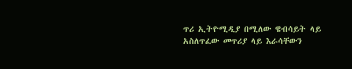ጥሪ ኢትዮሚዲያ በሚለው ዌብሳይት ላይ አስለጥፈው መጥሪያ ላይ እራሳቸውን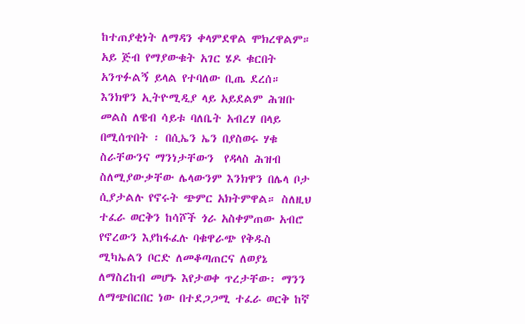ከተጠያቂነት ለማዳን ቀላምደዋል ሞክረዋልም። አይ ጅብ የማያውቁት አገር ሄዶ ቁርበት አንጥፉልኝ ይላል የተባለው ቢጤ ደረሰ። እንክዋን ኢትዮሚዲያ ላይ አይደልም ሕዝቡ መልስ ለዌብ ሳይቱ ባለቤት አብረሃ በላይ በሚሰጥበት ፡ በሲኤን ኤን በያስወሩ ሃቁ ስራቸውንና ማንነታቸውን  የዳላስ ሕዝብ ስለሚያውቃቸው ሌላውንም እንክዋን በሌላ ቦታ ሲያታልሉ የኖሩት ጭምር አክትምዋል። ስለዚህ ተፈራ ወርቅን ከሳሾች ጎራ አስቀምጠው አብሮ የኖረውን እያከፋፈሉ ባቁዋራጭ የቅዱስ ሚካኤልን ቦርድ ለመቆጣጠርና ለወያኔ ለማስረከብ መሆኑ እየታወቀ ጥረታቸው፡ ማንን ለማጭበርበር ነው በተደጋጋሚ ተፈራ ወርቅ ከኛ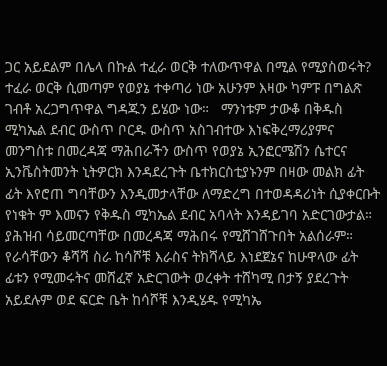ጋር አይደልም በሌላ በኩል ተፈራ ወርቅ ተለውጥዋል በሚል የሚያስወሩት? ተፈራ ወርቅ ሲመጣም የወያኔ ተቀጣሪ ነው አሁንም እዛው ካምፑ በግልጽ ገብቶ አረጋግጥዋል ግዳጁን ይሄው ነው።   ማንነቱም ታውቆ በቅዱስ ሚካኤል ደብር ውስጥ ቦርዱ ውስጥ አስገብተው እነፍቅረማሪያምና መንግስቱ በመረዳጃ ማሕበራችን ውስጥ የወያኔ ኢንፎርሜሽን ሴተርና ኢንቬስትመንት ኒትዎርክ እንዳደረጉት ቤተክርስቲያኑንም በዛው መልክ ፊት ፊት እየሮጠ ግባቸውን እንዲመታላቸው ለማድረግ በተወዳዳሪነት ሲያቀርቡት  የነቁት ም እመናን የቅዱስ ሚካኤል ደብር አባላት እንዳይገባ አድርገውታል። ያሕዝብ ሳይመርጣቸው በመረዳጃ ማሕበሩ የሚሸገሸጉበት አልሰራም። የራሳቸውን ቆሻሻ ስራ ከሳሾቹ እራስና ትክሻላይ እነደጀኔና ከሁዋላው ፊት ፊቱን የሚመሩትና መሸፈኛ አድርገውት ወረቀት ተሸካሚ በታኝ ያደረጉት አይደሉም ወደ ፍርድ ቤት ከሳሾቹ እንዲሄዱ የሚካኤ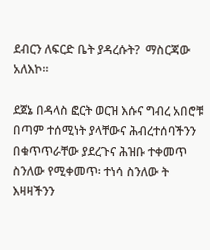ደብርን ለፍርድ ቤት ያዳረሱት?  ማስርጃው አለእኮ።

ደጀኔ በዳላስ ፎርት ወርዝ እሱና ግብረ አበሮቹ በጣም ተሰሚነት ያላቸውና ሕብረተሰባችንን በቁጥጥራቸው ያደረጉና ሕዝቡ ተቀመጥ ስንለው የሚቀመጥ፡ ተነሳ ስንለው ት እዛዛችንን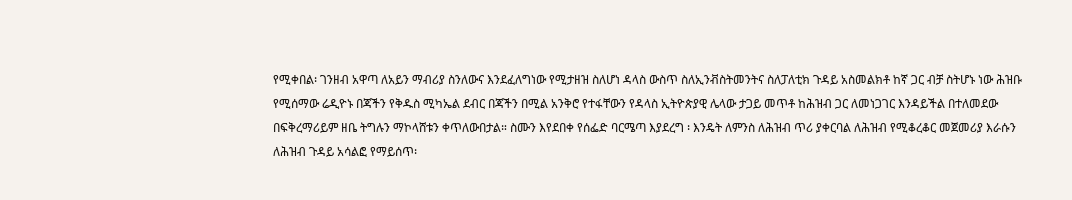የሚቀበል፡ ገንዘብ አዋጣ ለአይን ማብሪያ ስንለውና እንደፈለግነው የሚታዘዝ ስለሆነ ዳላስ ውስጥ ስለኢንቭስትመንትና ስለፓለቲክ ጉዳይ አስመልክቶ ከኛ ጋር ብቻ ስትሆኑ ነው ሕዝቡ የሚሰማው ሬዲዮኑ በጃችን የቅዱስ ሚካኤል ደብር በጃችን በሚል አንቅሮ የተፋቸውን የዳላስ ኢትዮጵያዊ ሌላው ታጋይ መጥቶ ከሕዝብ ጋር ለመነጋገር እንዳይችል በተለመደው በፍቅረማሪይም ዘቤ ትግሉን ማኮላሸቱን ቀጥለውበታል። ስሙን እየደበቀ የሰፌድ ባርሜጣ እያደረግ ፡ እንዴት ለምንስ ለሕዝብ ጥሪ ያቀርባል ለሕዝብ የሚቆረቆር መጀመሪያ እራሱን ለሕዝብ ጉዳይ አሳልፎ የማይሰጥ፡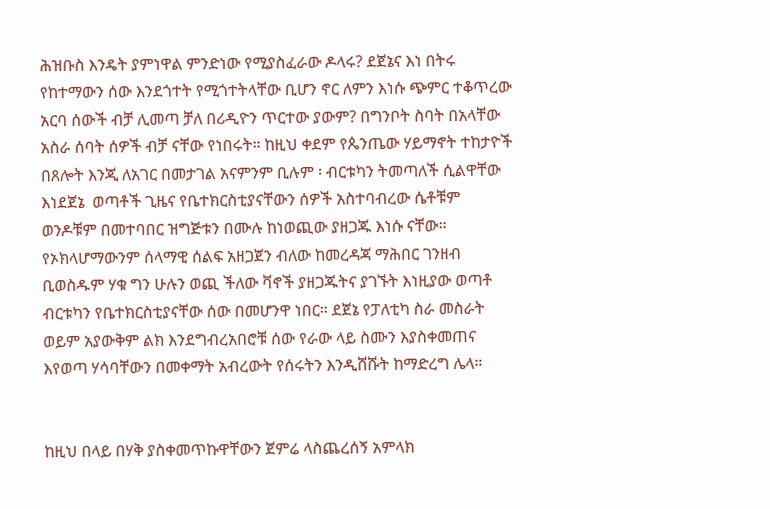ሕዝቡስ እንዴት ያምነዋል ምንድነው የሚያስፈራው ዶላሩ? ደጀኔና እነ በትሩ የከተማውን ሰው እንደጎተት የሚጎተትላቸው ቢሆን ኖር ለምን እነሱ ጭምር ተቆጥረው አርባ ሰውች ብቻ ሊመጣ ቻለ በሪዲዮን ጥርተው ያውም? በግንቦት ስባት በአላቸው አስራ ሰባት ሰዎች ብቻ ናቸው የነበሩት። ከዚህ ቀደም የጴንጤው ሃይማኖት ተከታዮች በጸሎት እንጂ ለአገር በመታገል አናምንም ቢሉም ፡ ብርቱካን ትመጣለች ሲልዋቸው እነደጀኔ  ወጣቶች ጊዜና የቤተክርስቲያናቸውን ሰዎች አስተባብረው ሴቶቹም ወንዶቹም በመተባበር ዝግጅቱን በሙሉ ከነወጪው ያዘጋጁ እነሱ ናቸው። የኦክላሆማውንም ሰላማዊ ሰልፍ አዘጋጀን ብለው ከመረዳጃ ማሕበር ገንዘብ ቢወስዱም ሃቁ ግን ሁሉን ወጪ ችለው ቫኖች ያዘጋጁትና ያገኙት እነዚያው ወጣቶ ብርቱካን የቤተክርስቲያናቸው ሰው በመሆንዋ ነበር። ደጀኔ የፓለቲካ ስራ መስራት ወይም አያውቅም ልክ እንደግብረአበሮቹ ሰው የራው ላይ ስሙን እያስቀመጠና እየወጣ ሃሳባቸውን በመቀማት አብረውት የሰሩትን እንዲሸሹት ከማድረግ ሌላ።


ከዚህ በላይ በሃቅ ያስቀመጥኩዋቸውን ጀምሬ ላስጨረሰኝ አምላክ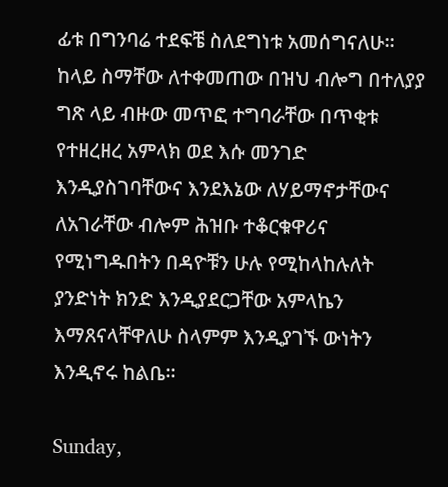ፊቱ በግንባሬ ተደፍቼ ስለደግነቱ አመሰግናለሁ። ከላይ ስማቸው ለተቀመጠው በዝህ ብሎግ በተለያያ ግጽ ላይ ብዙው መጥፎ ተግባራቸው በጥቂቱ የተዘረዘረ አምላክ ወደ እሱ መንገድ እንዲያስገባቸውና እንደእኔው ለሃይማኖታቸውና ለአገራቸው ብሎም ሕዝቡ ተቆርቁዋሪና የሚነግዱበትን በዳዮቹን ሁሉ የሚከላከሉለት ያንድነት ክንድ እንዲያደርጋቸው አምላኬን እማጸናላቸዋለሁ ስላምም እንዲያገኙ ውነትን እንዲኖሩ ከልቤ።

Sunday,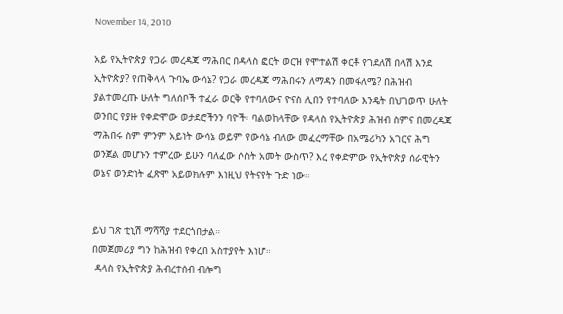November 14, 2010

አይ የኢትዮጵያ የጋራ መረዳጃ ማሕበር በዳላስ ፎርት ወርዝ የሞተልሽ ቀርቶ የገደለሽ በላሽ እንደ ኢትዮጵያ? የጠቅላላ ጉባኤ ውሳኔ? የጋራ መረዳጃ ማሕበሩን ለማዳን በመፋለሜ? በሕዝብ ያልተመረጡ ሁለት ግለሰቦች ተፈራ ወርቅ የተባለውና ዮናስ ሊበን የተባለው እንዴት በህገወጥ ሁለት ወንበር የያዙ የቀድሞው ወታደሮችንን ባዮች፡ ባልወከላቸው የዳላስ የኢትዮጵያ ሕዝብ ስምና በመረዳጃ ማሕበሩ ስም ምንም አይነት ውሳኔ ወይም የውሳኔ ብለው መፈረማቸው በአሜሪካን አገርና ሕግ ወንጀል መሆኑን ተምረው ይሁን ባለፈው ሶስት አመት ውስጥ? እረ የቀድምው የኢትዮጵያ ሰራዊትን ወኔና ወንድነት ፈጽሞ አይወክሉም እነዚህ የትናየት ጉድ ነው።


ይህ ገጽ ቲኒሽ ማሻሻያ ተደርጎበታል።
በመጀመሪያ ግን ከሕዝብ የቀረበ አስተያየት እነሆ።
 ዳላስ የኢትዮጵያ ሕብረተሰብ ብሎግ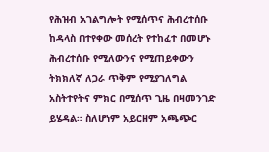የሕዝብ አገልግሎት የሚሰጥና ሕብረተሰቡ ከዳላስ በተየቀው መሰረት የተከፈተ በመሆኑ ሕብረተሰቡ የሚለውንና የሚጠይቀውን ትክክለኛ ለጋራ ጥቅም የሚያገለግል አስትተየትና ምክር በሚሰጥ ጊዜ በዛመንገድ ይሄዳል። ስለሆነም አይርዘም አጫጭር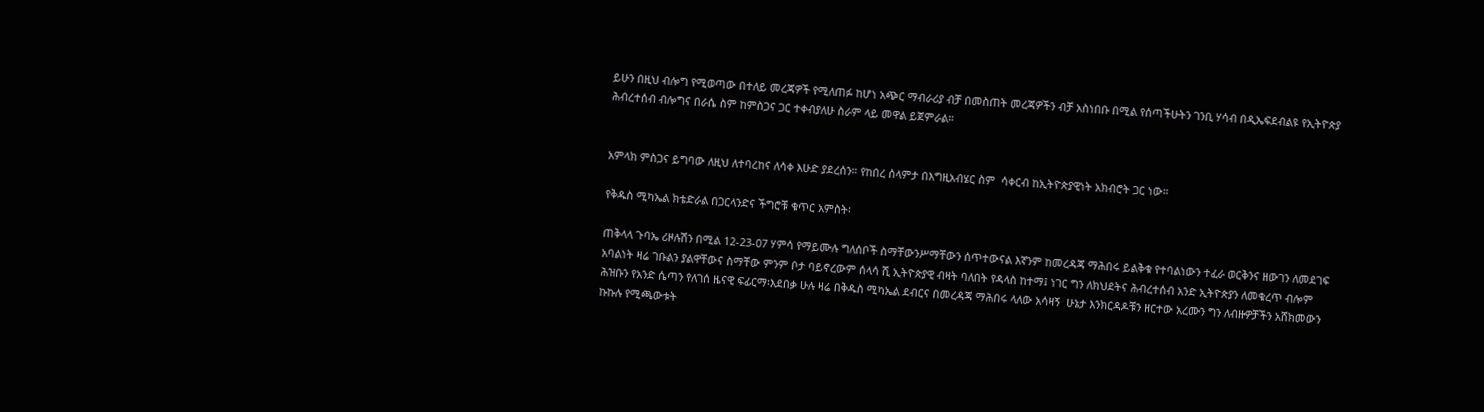ይሁን በዚህ ብሎግ የሚወጣው በተለይ መረጃዎች የሚለጠፉ ከሆነ አጭር ማብራሪያ ብቻ በመስጠት መረጃዎችን ብቻ አስነበቡ በሚል የሰጣችሁትን ገንቢ ሃሳብ በዲኤፍደብልዩ የኢትዮጵያ ሕብረተሰብ ብሎግና በራሴ ስም ከምስጋና ጋር ተቀብያለሁ ስራም ላይ መዋል ይጀምራል።


አምላክ ምስጋና ይግባው ለዚህ ለተባረከና ለሳቀ እሁድ ያደረሰን። የከበረ ሰላምታ በእግዚአብሄር ስም  ሳቀርብ ከኢትዮጵያዊነት አክብሮት ጋር ነው።

የቅዱስ ሚካኤል ክቴድራል በጋርላንድና ችግሮቹ ቁጥር አምስት፡

ጠቅላላ ጉባኤ ሪዞሉሽን በሚል 12-23-07 ሃምሳ የማይሙሉ ግለሰቦች ስማቸውንሥማቸውን ሰጥተውናል እኛንም ከመረዳጃ ማሕበሩ ይልቅቁ የተባልነውን ተፈራ ወርቅንና ዘውገን ለመደገፍ አባልነት ዛሬ ገቡልን ያልዋቸውና ስማቸው ምንም ቦታ ባይኖረውም ሰላሳ ሺ ኢትዮጵያዊ ብዛት ባለበት የዳላስ ከተማ፤ ነገር ግን ለክህደትና ሕብረተሰብ አንድ ኢትዮጵያን ለመቁረጥ ብሎም ሕዝቡን የአንድ ሴጣን የለገሰ ዜናዊ ፍፊርማ፡እደበቃ ሁሉ ዛሬ በቅዱስ ሚካኤል ደብርና በመረዳጃ ማሕበሩ ላለው አሳዛኝ  ሁኔታ እንክርዳዶቹን ዘርተው አረሙን ግን ለብዙዎቻችን አሸክመውን ኩኩሉ የሚጫውቱት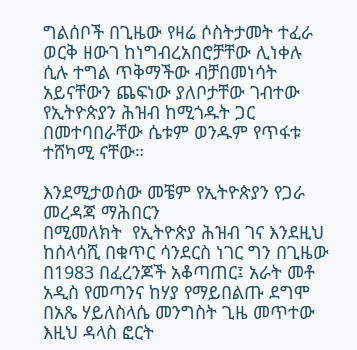ግልሰቦች በጊዜው የዛሬ ሶስትታመት ተፈራ ወርቅ ዘውገ ከነግብረአበሮቻቸው ሊነቀሉ ሲሉ ተግል ጥቅማችው ብቻበመነሳት  አይናቸውን ጨፍነው ያለቦታቸው ገብተው የኢትዮጵያን ሕዝብ ከሚጎዱት ጋር በመተባበራቸው ሴቱም ወንዱም የጥፋቱ ተሸካሚ ናቸው።

እንደሚታወሰው መቼም የኢትዮጵያን የጋራ መረዳጃ ማሕበርን
በሚመለክት  የኢትዮጵያ ሕዝብ ገና እንደዚህ ከሰላሳሺ በቁጥር ሳንደርስ ነገር ግን በጊዜው በ1983 በፈረንጆች አቆጣጠር፤ አራት መቶ አዲስ የመጣንና ከሃያ የማይበልጡ ደግሞ በአጼ ሃይለስላሴ መንግስት ጊዜ መጥተው እዚህ ዳላስ ፎርት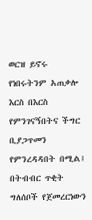ወርዝ ይኖሩ የነበሩትንም አጠቃሎ እርስ በእርስ የምንገናኝበትና ችግር ቢያጋጥመን የምንረዳዳበት በሚል፤ በትብብር ጥቂት ግለሰቦች የጀመረርነውን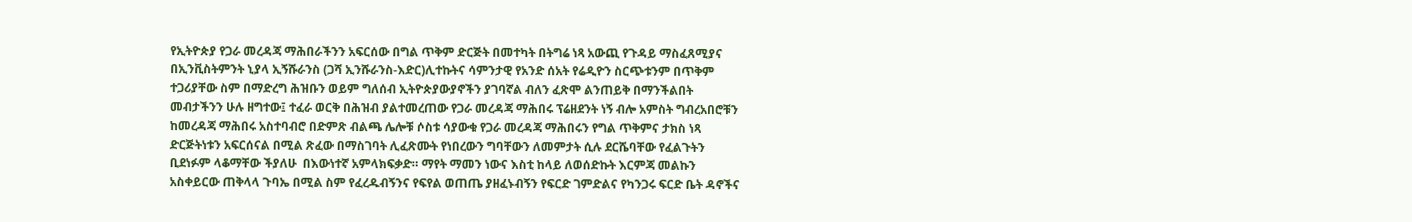የኢትዮጵያ የጋራ መረዳጃ ማሕበራችንን አፍርሰው በግል ጥቅም ድርጅት በመተካት በትግሬ ነጻ አውጪ የጉዳይ ማስፈጸሚያና በኢንቪስትምንት ኒያላ ኢኝሹራንስ (ጋሻ ኢንሹራንስ-እድር)ሊተኩትና ሳምንታዊ የአንድ ሰአት የሬዲዮን ስርጭቱንም በጥቅም ተጋሪያቸው ስም በማድረግ ሕዝቡን ወይም ግለሰብ ኢትዮጵያውያኖችን ያገባኛል ብለን ፈጽሞ ልንጠይቅ በማንችልበት መብታችንን ሁሉ ዘግተው፤ ተፈራ ወርቅ በሕዝብ ያልተመረጠው የጋራ መረዳጃ ማሕበሩ ፕሬዘደንት ነኝ ብሎ አምስት ግብረአበሮቹን ከመረዳጃ ማሕበሩ አስተባብሮ በድምጽ ብልጫ ሌሎቹ ሶስቱ ሳያውቁ የጋራ መረዳጃ ማሕበሩን የግል ጥቅምና ታክስ ነጻ ድርጅትነቱን አፍርሰናል በሚል ጽፈው በማስገባት ሊፈጽሙት የነበረውን ግባቸውን ለመምታት ሲሉ ደርሼባቸው የፈልጉትን ቢደነፉም ላቆማቸው ችያለሁ  በእውነተኛ አምላክፍቃድ። ማየት ማመን ነውና እስቲ ከላይ ለወሰድኩት እርምጃ መልኩን አስቀይርው ጠቅላላ ጉባኤ በሚል ስም የፈረዱብኝንና የፍየል ወጠጤ ያዘፈኑብኝን የፍርድ ገምድልና የካንጋሩ ፍርድ ቤት ዳኖችና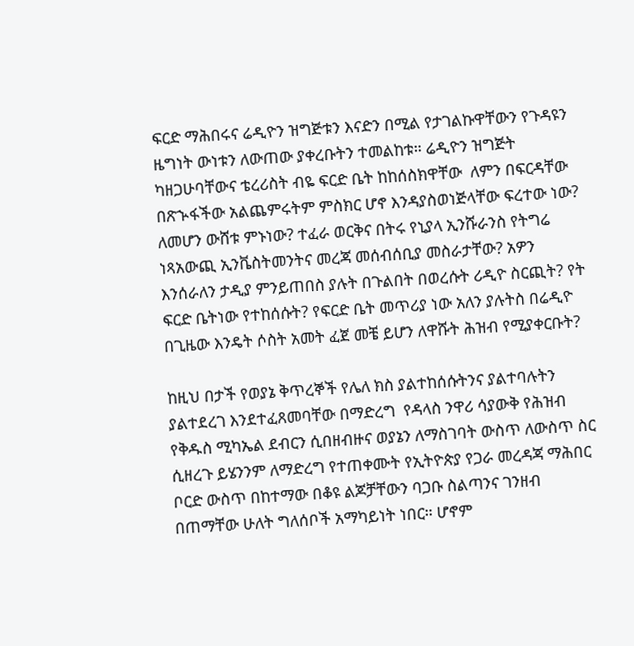ፍርድ ማሕበሩና ሬዲዮን ዝግጅቱን እናድን በሚል የታገልኩዋቸውን የጉዳዩን ዜግነት ውነቱን ለውጠው ያቀረቡትን ተመልከቱ። ሬዲዮን ዝግጅት ካዘጋሁባቸውና ቴረሪስት ብዬ ፍርድ ቤት ከከሰስክዋቸው  ለምን በፍርዳቸው በጽኍፋችው አልጨምሩትም ምስክር ሆኖ እንዳያስወነጅላቸው ፍረተው ነው?  ለመሆን ውሸቱ ምኑነው? ተፈራ ወርቅና በትሩ የኒያላ ኢንሹራንስ የትግሬ ነጻአውጪ ኢንቬስትመንትና መረጃ መሰብሰቢያ መስራታቸው? አዎን እንሰራለን ታዲያ ምንይጠበስ ያሉት በጉልበት በወረሱት ሪዲዮ ስርጪት? የት ፍርድ ቤትነው የተከሰሱት? የፍርድ ቤት መጥሪያ ነው አለን ያሉትስ በሬዲዮ በጊዜው እንዴት ሶስት አመት ፈጀ መቼ ይሆን ለዋሹት ሕዝብ የሚያቀርቡት?

ከዚህ በታች የወያኔ ቅጥረኞች የሌለ ክስ ያልተከሰሱትንና ያልተባሉትን ያልተደረገ እንደተፈጸመባቸው በማድረግ  የዳላስ ንዋሪ ሳያውቅ የሕዝብ የቅዱስ ሚካኤል ደብርን ሲበዘብዙና ወያኔን ለማስገባት ውስጥ ለውስጥ ስር ሲዘረጉ ይሄንንም ለማድረግ የተጠቀሙት የኢትዮጵያ የጋራ መረዳጃ ማሕበር ቦርድ ውስጥ በከተማው በቆዩ ልጆቻቸውን ባጋቡ ስልጣንና ገንዘብ በጠማቸው ሁለት ግለሰቦች አማካይነት ነበር። ሆኖም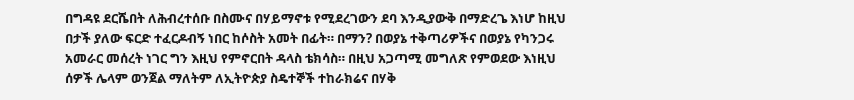በግዳዩ ደርሼበት ለሕብረተሰቡ በስሙና በሃይማኖቱ የሚደረገውን ደባ እንዲያውቅ በማድረጌ እነሆ ከዚህ በታች ያለው ፍርድ ተፈርዶብኝ ነበር ከሶስት አመት በፊት። በማን? በወያኔ ተቅጣሪዎችና በወያኔ የካንጋሩ አመራር መሰረት ነገር ግን እዚህ የምኖርበት ዳላስ ቴክሳስ። በዚህ አጋጣሚ መግለጽ የምወደው እነዚህ ሰዎች ሌላም ወንጀል ማለትም ለኢትዮጵያ ስዴተኞች ተከራክሬና በሃቅ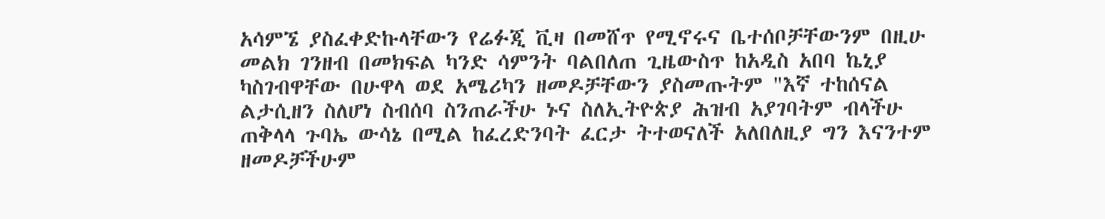አሳምኜ ያስፈቀድኩላቸውን የሬፉጂ ቪዛ በመሸጥ የሚኖሩና ቤተሰቦቻቸውንም በዚሁ መልክ ገንዘብ በመክፍል ካንድ ሳምንት ባልበለጠ ጊዜውስጥ ከአዲስ አበባ ኬኒያ ካስገብዋቸው በሁዋላ ወደ አሜሪካን ዘመዶቻቸውን ያስመጡትም "እኛ ተከሰናል ልታሲዘን ስለሆነ ስብሰባ ስንጠራችሁ ኑና ስለኢትዮጵያ ሕዝብ አያገባትም ብላችሁ ጠቅላላ ጉባኤ ውሳኔ በሚል ከፈረድንባት ፈርታ ትተወናለች አለበለዚያ ግን እናንተም ዘመዶቻችሁም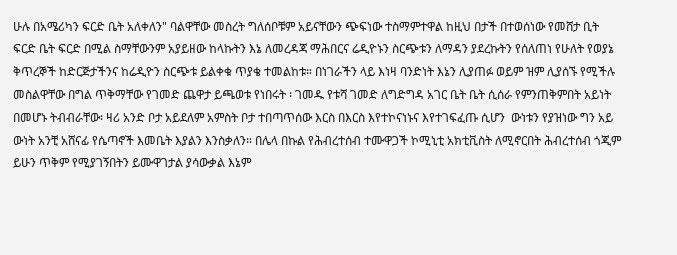ሁሉ በአሜሪካን ፍርድ ቤት አለቀለን" ባልዋቸው መስረት ግለሰቦቹም አይናቸውን ጭፍነው ተስማምተዋል ከዚህ በታች በተወሰነው የመሸታ ቢት ፍርድ ቤት ፍርድ በሚል ስማቸውንም አያይዘው ከላኩትን እኔ ለመረዳጃ ማሕበርና ሬዲዮኑን ስርጭቱን ለማዳን ያደረኩትን የሰለጠነ የሁለት የወያኔ ቅጥረኞች ከድርጅታችንና ከሬዲዮን ስርጭቱ ይልቀቁ ጥያቄ ተመልከቱ። በነገራችን ላይ እነዛ ባንድነት እኔን ሊያጠፉ ወይም ዝም ሊያሰኙ የሚችሉ መስልዋቸው በግል ጥቅማቸው የገመድ ጨዋታ ይጫወቱ የነበሩት ፡ ገመዱ የቱሻ ገመድ ለግድግዳ አገር ቤት ቤት ሲሰራ የምንጠቅምበት አይነት በመሆኑ ትብብራቸው፡ ዛሪ አንድ ቦታ አይደለም አምስት ቦታ ተበጣጥሰው እርስ በእርስ እየተኮናነኑና እየተገፍፈጡ ሲሆን  ውነቱን የያዝነው ግን አይ ውነት አንቺ አሸናፊ የሴጣኖች እመቤት እያልን እንስቃለን። በሌላ በኩል የሕብረተሰብ ተሙዋጋች ኮሚኒቲ አክቲቪስት ለሚኖርበት ሕብረተሰብ ጎጂም ይሁን ጥቅም የሚያገኝበትን ይሙዋገታል ያሳውቃል እኔም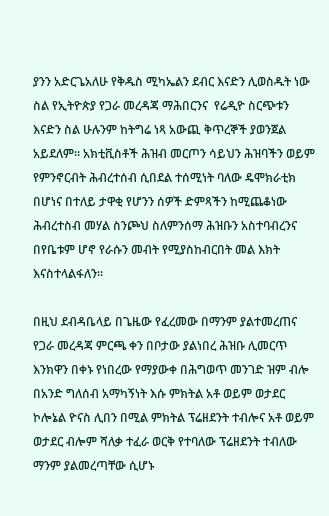ያንን አድርጌአለሁ የቅዱስ ሚካኤልን ደብር እናድን ሊወስዱት ነው ስል የኢትዮጵያ የጋራ መረዳጃ ማሕበርንና  የሬዲዮ ስርጭቱን እናድን ስል ሁሉንም ከትግሬ ነጻ አውጪ ቅጥረኞች ያወንጀል አይደለም። አክቲቪስቶች ሕዝብ መርጦን ሳይህን ሕዝባችን ወይም የምንኖርብት ሕብረተሰብ ሲበደል ተሰሚነት ባለው ዴሞክራቲክ በሆነና በተለይ ታዋቂ የሆንን ሰዎች ድምጻችን ከሚጨቆነው ሕብረተስብ መሃል ስንጮህ ስለምንሰማ ሕዝቡን አስተባብረንና በየቤቱም ሆኖ የራሱን መብት የሚያስከብርበት መል እክት እናስተላልፋለን።

በዚህ ደብዳቤላይ በጌዜው የፈረመው በማንም ያልተመረጠና የጋራ መረዳጃ ምርጫ ቀን በቦታው ያልነበረ ሕዝቡ ሊመርጥ እንክዋን በቀኑ የነበረው የማያውቀ በሕግወጥ መንገድ ዝም ብሎ በአንድ ግለሰብ አማካኝነት እሱ ምክትል አቶ ወይም ወታደር ኮሎኔል ዮናስ ሊበን በሚል ምክትል ፕሬዘደንት ተብሎና አቶ ወይም ወታደር ብሎም ሻለቃ ተፈራ ወርቅ የተባለው ፕሬዘደንት ተብለው ማንም ያልመረጣቸው ሲሆኑ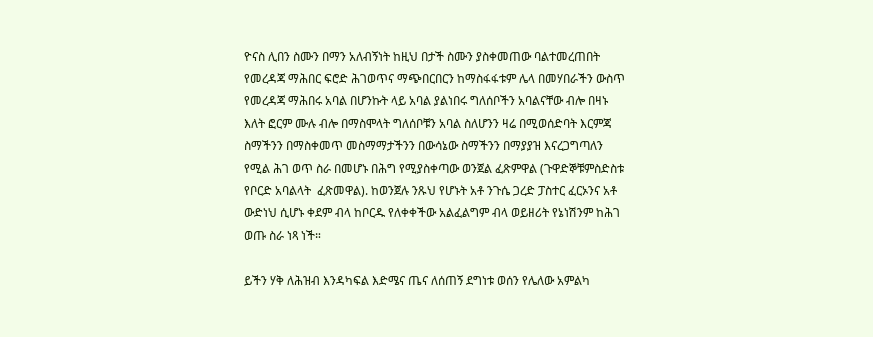ዮናስ ሊበን ስሙን በማን አለብኝነት ከዚህ በታች ስሙን ያስቀመጠው ባልተመረጠበት የመረዳጃ ማሕበር ፍሮድ ሕገወጥና ማጭበርበርን ከማስፋፋቱም ሌላ በመሃበራችን ውስጥ የመረዳጃ ማሕበሩ አባል በሆንኩት ላይ አባል ያልነበሩ ግለሰቦችን አባልናቸው ብሎ በዛኑ እለት ፎርም ሙሉ ብሎ በማስሞላት ግለሰቦቹን አባል ስለሆንን ዛሬ በሚወሰድባት እርምጃ ስማችንን በማስቀመጥ መስማማታችንን በውሳኔው ስማችንን በማያያዝ እናረጋግጣለን የሚል ሕገ ወጥ ስራ በመሆኑ በሕግ የሚያስቀጣው ወንጀል ፈጽምዋል (ጉዋድኞቹምስድስቱ የቦርድ አባልላት  ፈጽመዋል). ከወንጀሉ ንጹህ የሆኑት አቶ ንጉሴ ጋረድ ፓስተር ፈርኦንና አቶ ውድነህ ሲሆኑ ቀደም ብላ ከቦርዱ የለቀቀችው አልፈልግም ብላ ወይዘሪት የኔነሽንም ከሕገ ወጡ ስራ ነጻ ነች።

ይችን ሃቅ ለሕዝብ እንዳካፍል እድሜና ጤና ለሰጠኝ ደግነቱ ወሰን የሌለው አምልካ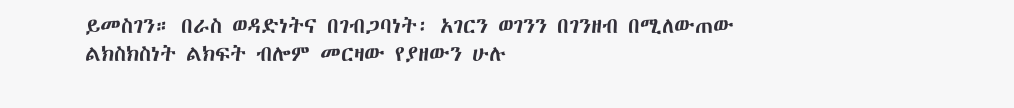ይመስገን። በራስ ወዳድነትና በገብጋባነት፡ አገርን ወገንን በገንዘብ በሚለውጠው ልክስክስነት ልክፍት ብሎም መርዛው የያዘውን ሁሉ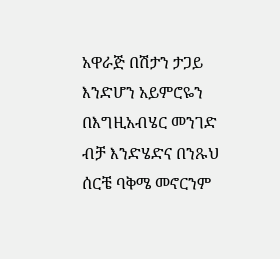አዋራጅ በሽታን ታጋይ እንድሆን አይምሮዬን በእግዚአብሄር መንገድ ብቻ እንድሄድና በንጹህ ሰርቼ ባቅሜ መኖርንም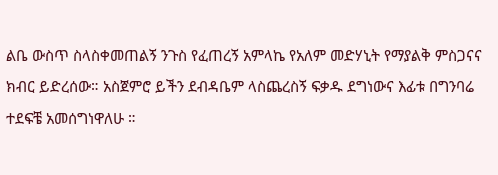ልቤ ውስጥ ስላስቀመጠልኝ ንጉስ የፈጠረኝ አምላኬ የአለም መድሃኒት የማያልቅ ምስጋናና ክብር ይድረሰው። አስጀምሮ ይችን ደብዳቤም ላስጨረስኝ ፍቃዱ ደግነውና እፊቱ በግንባሬ ተደፍቼ አመሰግነዋለሁ ።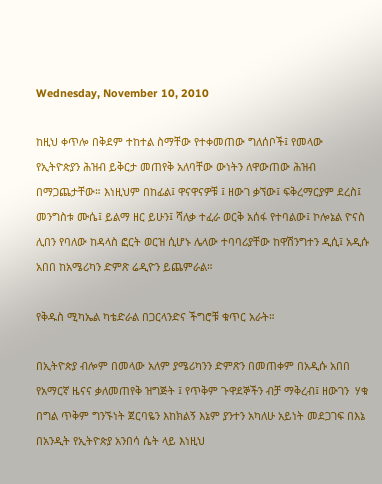Wednesday, November 10, 2010

ከዚህ ቀጥሎ በቅደም ተከተል ስማቸው የተቀመጠው ግለሰቦች፤ የመላው የኢትዮጵያን ሕዝብ ይቅርታ መጠየቅ አለባቸው ውነትን ለዋውጠው ሕዝብ በማጋጨታቸው። እነዚህም በከፊል፤ ዋናዋናዎቹ ፤ ዘውገ ቃኘው፤ ፍቅረማርያም ደረስ፤ መንግስቱ ሙሴ፤ ይልማ ዘር ይሁን፤ ሻለቃ ተፈራ ወርቅ አሰፋ የተባልው፤ ኮሎኔል ዮናስ ሊበን የባለው ከዳላስ ፎርት ወርዝ ሲሆኑ ሌላው ተባባሪያቸው ከዋሽንግተን ዲሲ፤ አዲሱ አበበ ከአሜሪካን ድምጽ ሬዲዮን ይጨምራል።

የቅዱስ ሚካኤል ካቴድራል በጋርላንድና ችግሮቹ ቁጥር አራት።

በኢትዮጵያ ብሎም በመላው አለም ያሜሪካንን ድምጽን በመጠቀም በአዲሱ አበበ  የአማርኛ ዜናና ቃለመጠየቅ ዝግጅት ፤ የጥቅም ጉዋደኞችን ብቻ ማቅረብ፤ ዘውገን  ሃቁ በግል ጥቅም ግንኙነት ጀርባዬን እከክልኝ እኔም ያንተን አካለሁ አይነት መደጋገፍ በእኔ በአንዲት የኢትዮጵያ አንበሳ ሴት ላይ እነዚህ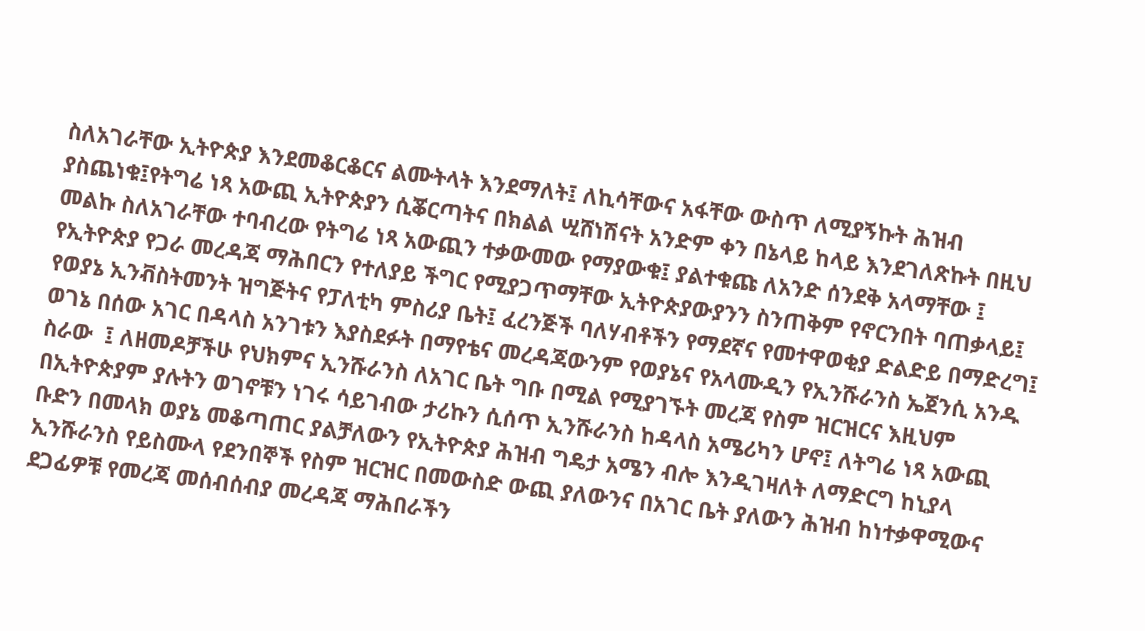ስለአገራቸው ኢትዮጵያ እንደመቆርቆርና ልሙትላት እንደማለት፤ ለኪሳቸውና አፋቸው ውስጥ ለሚያኝኩት ሕዝብ ያስጨነቁ፤የትግሬ ነጻ አውጪ ኢትዮጵያን ሲቖርጣትና በክልል ሢሸነሽናት አንድም ቀን በኔላይ ከላይ እንደገለጽኩት በዚህ መልኩ ስለአገራቸው ተባብረው የትግሬ ነጻ አውጪን ተቃውመው የማያውቁ፤ ያልተቁጩ ለአንድ ሰንደቅ አላማቸው ፤ የኢትዮጵያ የጋራ መረዳጃ ማሕበርን የተለያይ ችግር የሚያጋጥማቸው ኢትዮጵያውያንን ስንጠቅም የኖርንበት ባጠቃላይ፤ የወያኔ ኢንቭስትመንት ዝግጅትና የፓለቲካ ምስሪያ ቤት፤ ፈረንጅች ባለሃብቶችን የማደኛና የመተዋወቂያ ድልድይ በማድረግ፤ ወገኔ በሰው አገር በዳላስ አንገቱን እያስደፉት በማየቴና መረዳጃውንም የወያኔና የአላሙዲን የኢንሹራንስ ኤጀንሲ አንዱ ስራው  ፤ ለዘመዶቻችሁ የህክምና ኢንሹራንስ ለአገር ቤት ግቡ በሚል የሚያገኙት መረጃ የስም ዝርዝርና እዚህም በኢትዮጵያም ያሉትን ወገኖቹን ነገሩ ሳይገብው ታሪኩን ሲሰጥ ኢንሹራንስ ከዳላስ አሜሪካን ሆኖ፤ ለትግሬ ነጻ አውጪ ቡድን በመላክ ወያኔ መቆጣጠር ያልቻለውን የኢትዮጵያ ሕዝብ ግዴታ አሜን ብሎ እንዲገዛለት ለማድርግ ከኒያላ ኢንሹራንስ የይስሙላ የደንበኞች የስም ዝርዝር በመውስድ ውጪ ያለውንና በአገር ቤት ያለውን ሕዝብ ከነተቃዋሚውና ደጋፊዎቹ የመረጃ መሰብሰብያ መረዳጃ ማሕበራችን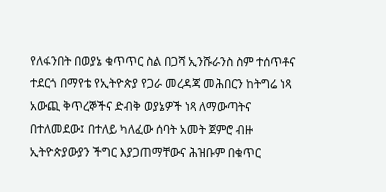የለፋንበት በወያኔ ቁጥጥር ስል በጋሻ ኢንሹራንስ ስም ተሰጥቶና ተደርጎ በማየቴ የኢትዮጵያ የጋራ መረዳጃ መሕበርን ከትግሬ ነጻ አውጪ ቅጥረኞችና ድብቅ ወያኔዎች ነጻ ለማውጣትና በተለመደው፤ በተለይ ካለፈው ሰባት አመት ጀምሮ ብዙ ኢትዮጵያውያን ችግር እያጋጠማቸውና ሕዝቡም በቁጥር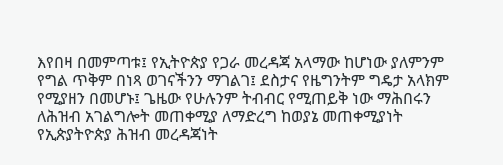እየበዛ በመምጣቱ፤ የኢትዮጵያ የጋራ መረዳጃ አላማው ከሆነው ያለምንም የግል ጥቅም በነጻ ወገናችንን ማገልገ፤ ደስታና የዜግንትም ግዴታ አላክም የሚያዘን በመሆኑ፤ ጌዜው የሁሉንም ትብብር የሚጠይቅ ነው ማሕበሩን ለሕዝብ አገልግሎት መጠቀሚያ ለማድረግ ከወያኔ መጠቀሚያነት የኢጵያትዮጵያ ሕዝብ መረዳጃነት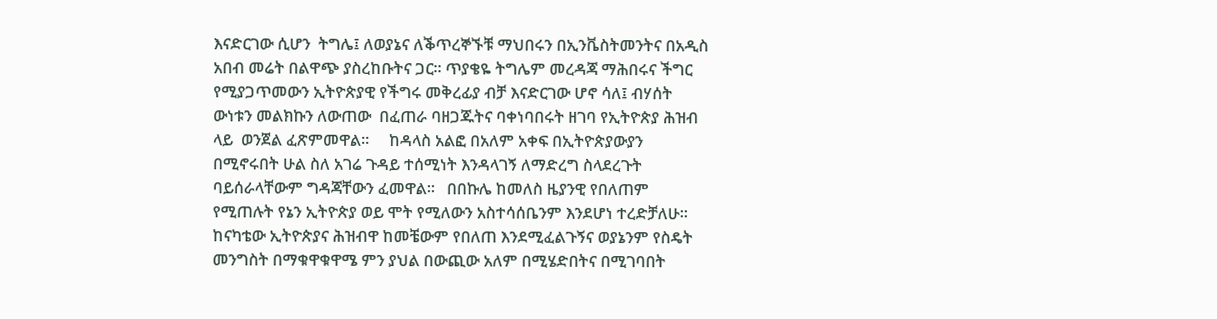እናድርገው ሲሆን  ትግሌ፤ ለወያኔና ለቕጥረኞኙቹ ማህበሩን በኢንቬስትመንትና በአዲስ አበብ መሬት በልዋጭ ያስረከቡትና ጋር። ጥያቄዬ ትግሌም መረዳጃ ማሕበሩና ችግር የሚያጋጥመውን ኢትዮጵያዊ የችግሩ መቅረፊያ ብቻ እናድርገው ሆኖ ሳለ፤ ብሃሰት ውነቱን መልክኩን ለውጠው  በፈጠራ ባዘጋጁትና ባቀነባበሩት ዘገባ የኢትዮጵያ ሕዝብ ላይ  ወንጀል ፈጽምመዋል።     ከዳላስ አልፎ በአለም አቀፍ በኢትዮጵያውያን በሚኖሩበት ሁል ስለ አገሬ ጉዳይ ተሰሚነት እንዳላገኝ ለማድረግ ስላደረጉት ባይሰራላቸውም ግዳጃቸውን ፈመዋል።   በበኩሌ ከመለስ ዜያንዊ የበለጠም የሚጠሉት የኔን ኢትዮጵያ ወይ ሞት የሚለውን አስተሳሰቤንም እንደሆነ ተረድቻለሁ። ከናካቴው ኢትዮጵያና ሕዝብዋ ከመቼውም የበለጠ እንደሚፈልጉኝና ወያኔንም የስዴት መንግስት በማቁዋቁዋሜ ምን ያህል በውጪው አለም በሚሄድበትና በሚገባበት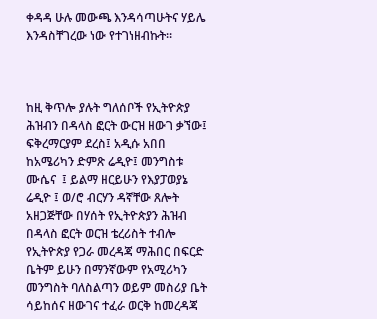ቀዳዳ ሁሉ መውጫ እንዳሳጣሁትና ሃይሌ እንዳስቸገረው ነው የተገነዘብኩት።



ከዚ ቅጥሎ ያሉት ግለሰቦች የኢትዮጵያ ሕዝብን በዳላስ ፎርት ውርዝ ዘውገ ቃኘው፤ ፍቅረማርያም ደረስ፤ አዲሱ አበበ ከአሜሪካን ድምጽ ሬዲዮ፤ መንግስቱ ሙሴና  ፤ ይልማ ዘርይሁን የእያፓወያኔ  ሬዲዮ ፤ ወ/ሮ ብርሃን ዳኛቸው ጸሎት አዘጋጅቸው በሃሰት የኢትዮጵያን ሕዝብ በዳላስ ፎርት ወርዝ ቴረሪስት ተብሎ የኢትዮጵያ የጋራ መረዳጃ ማሕበር በፍርድ ቤትም ይሁን በማንኛውም የአሚሪካን መንግስት ባለስልጣን ወይም መስሪያ ቤት ሳይከሰና ዘውገና ተፈራ ወርቅ ከመረዳጃ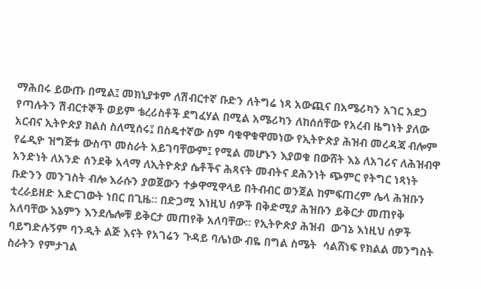ማሕበሩ ይውጡ በሚል፤ መክኒያቱም ለሽብርተኛ ቡድን ለትግሬ ነጻ አውጪና በአሜሪካን አገር አደጋ የጣሉትን ሽብርተኞች ወይም ቴረሪስቶች ደግፈሃል በሚል አሜሪካን ለከሰሰቸው የአረብ ዜግነት ያለው አርብና ኢትዮጵያ ክልስ ስለሚሰሩ፤ በስዴተኛው ስም ባቁዋቁዋመነው የኢትዮጵያ ሕዝብ መረዳጃ ብሎም የሬዲዮ ዝግጅቱ ውስጥ መስራት አይገባቸውም፤ የሚል መሆኑን እያወቁ በውሸት እኔ ለአገሪና ለሕዝብዋ አንድነት ለአንድ ሰንደቅ አላማ ለኢትዮጵያ ሴቶችና ሕጻናት መብትና ደሕንነት ጭምር የትግር ነጻነት ቡድንን መንገስት ብሎ እራሱን ያወጀውን ተቃዋሚዋላይ በትብብር ወንጀል ከምፍጠረም ሌላ ሕዝቡን ቲረራይዘድ አድርገውት ነበር በጊዜ። በድጋሚ እነዚህ ሰዎች በቅድሚያ ሕዝቡን ይቅርታ መጠየቅ አለባቸው እኔምን እንደሌሎቹ ይቅርታ መጠየቅ አለባቸው። የኢትዮጵያ ሕዝብ  ውገኔ እነዚህ ሰዎች ባይግድሉኝም ባንዲት ልጅ እናት የአገሬን ጉዳይ ባሌነው ብዬ በግል ስሜት  ሳልሸነፍ የክልል መንግስት ስራትን የምታገል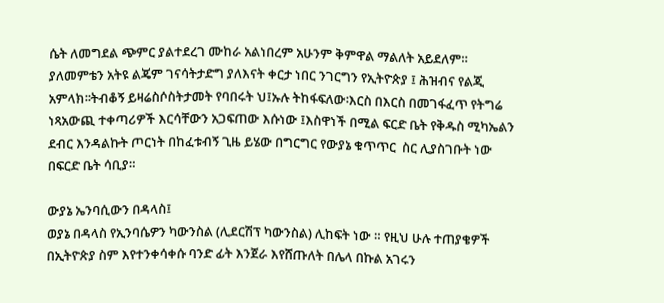ሴት ለመግደል ጭምር ያልተደረገ ሙከራ አልነበረም አሁንም ቅምዋል ማልለት አይደለም። ያለመምቴን አትዩ ልጄም ገናሳትታድግ ያለእናት ቀርታ ነበር ንገርግን የኢትዮጵያ ፤ ሕዝብና የልጂ አምላክ፡፡ትብቆኝ ይዛሬስሶስትታመት የባበሩት ህ፤ኡሉ ትከፋፍለው፡እርስ በእርስ በመገፋፈጥ የትግሬ ነጻአውጪ ተቀጣሪዎች እርሳቸውን አጋፍጠው እሱነው ፤እስዋነች በሚል ፍርድ ቤት የቅዱስ ሚካኤልን ደብር እንዳልኩት ጦርነት በከፈቱብኝ ጊዜ ይሄው በግርግር የውያኔ ቁጥጥር  ስር ሊያስገቡት ነው በፍርድ ቤት ሳቢያ።

ውያኔ ኤንባሲውን በዳላስ፤
ወያኔ በዳላስ የኢንባሴዎን ካውንስል (ሊደርሽፕ ካውንስል) ሊከፍት ነው ። የዚህ ሁሉ ተጠያቄዎች በኢትዮጵያ ስም እየተንቀሳቀሱ ባንድ ፊት እንጀራ እየሸጡለት በሌላ በኩል አገሩን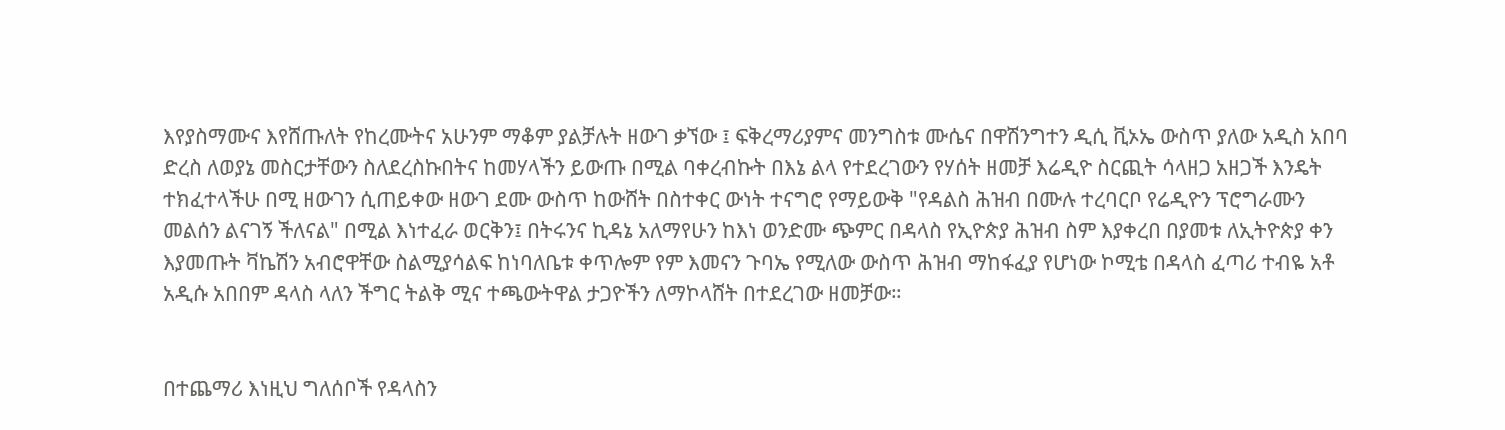እየያስማሙና እየሸጡለት የከረሙትና አሁንም ማቆም ያልቻሉት ዘውገ ቃኘው ፤ ፍቅረማሪያምና መንግስቱ ሙሴና በዋሽንግተን ዲሲ ቪኦኤ ውስጥ ያለው አዲስ አበባ ድረስ ለወያኔ መስርታቸውን ስለደረስኩበትና ከመሃላችን ይውጡ በሚል ባቀረብኩት በእኔ ልላ የተደረገውን የሃሰት ዘመቻ እሬዲዮ ስርጪት ሳላዘጋ አዘጋች እንዴት ተክፈተላችሁ በሚ ዘውገን ሲጠይቀው ዘውገ ደሙ ውስጥ ከውሸት በስተቀር ውነት ተናግሮ የማይውቅ "የዳልስ ሕዝብ በሙሉ ተረባርቦ የሬዲዮን ፕሮግራሙን መልሰን ልናገኝ ችለናል" በሚል እነተፈራ ወርቅን፤ በትሩንና ኪዳኔ አለማየሁን ከእነ ወንድሙ ጭምር በዳላስ የኢዮጵያ ሕዝብ ስም እያቀረበ በያመቱ ለኢትዮጵያ ቀን እያመጡት ቫኬሽን አብሮዋቸው ስልሚያሳልፍ ከነባለቤቱ ቀጥሎም የም እመናን ጉባኤ የሚለው ውስጥ ሕዝብ ማከፋፈያ የሆነው ኮሚቴ በዳላስ ፈጣሪ ተብዬ አቶ አዲሱ አበበም ዳላስ ላለን ችግር ትልቅ ሚና ተጫውትዋል ታጋዮችን ለማኮላሸት በተደረገው ዘመቻው።


በተጨማሪ እነዚህ ግለሰቦች የዳላስን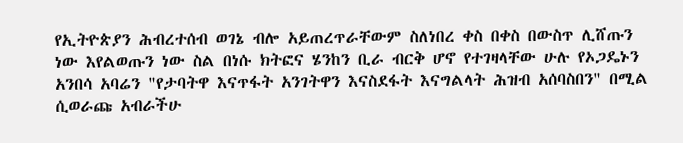የኢትዮጵያን ሕብረተሰብ ወገኔ ብሎ አይጠረጥራቸውም ስለነበረ ቀስ በቀስ በውስጥ ሊሸጡን ነው እየልወጡን ነው ስል በነሱ ክትፎና ሄንከን ቢራ ብርቅ ሆኖ የተገዛላቸው ሁሉ የኦጋዴኑን አንበሳ አባሬን "የታባትዋ እናጥፋት አንገትዋን እናስደፋት እናግልላት ሕዝብ አሰባስበን" በሚል ሲወራጩ አብራችሁ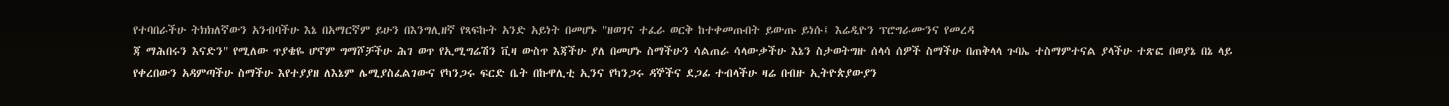የተባበራችሁ ትክክለኛውን አንብባችሁ እኔ በአማርኛም ይሁን በእንግሊዘኛ የጻፍኩት አንድ አይነት በመሆኑ "ዘወገና ተፈራ ወርቅ ከተቀመጡበት ይውጡ ይነሱ፤ እሬዲዮን ፕሮግራሙንና የመረዳ
ጃ ማሕበሩን እናድን" የሚለው ጥያቄዬ ሆኖም ግማሾቻችሁ ሕገ ወጥ የኢሚግሬሽን ቪዛ ውስጥ እጃችሁ ያለ በመሆኑ ስማችሁን ሳልጠራ ሳላውቃችሁ እኔን ስታወትግዙ ሰላሳ ሰዎች ስማችሁ በጠቅላላ ጉባኤ ተስማምተናል ያላችሁ ተጽፎ በወያኔ በኔ ላይ የቀረበውን አዳምጣችሁ ስማችሁ እየተያያዘ ለእኔም ሌሚያስፈልገውና የካንጋሩ ፍርድ ቤት በኩዋሊቲ ኢንና የካንጋሩ ዳኞችና ደጋፊ ተብላችሁ ዛሬ በብዙ ኢትዮጵያውያን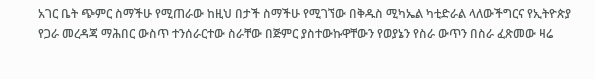አገር ቤት ጭምር ስማችሁ የሚጠራው ከዚህ በታች ስማችሁ የሚገኘው በቅዱስ ሚካኤል ካቲድራል ላለውችግርና የኢትዮጵያ የጋራ መረዳጃ ማሕበር ውስጥ ተንሰራርተው ስራቸው በጅምር ያስተውኩዋቸውን የወያኔን የስራ ውጥን በስራ ፈጽመው ዛሬ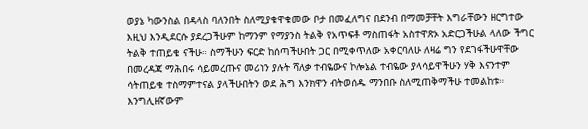ወያኔ ካውንስል በዳላስ ባለንበት ስለሚያቁዋቁመው ቦታ በመፈለግና በደንብ በማመቻቸት እግራቸውን ዘርግተው እዚህ እንዲደርሱ ያደረጋችሁም ከማንም የማያንስ ትልቅ የአጥፍቶ ማስጠፋት አስተዋጽኦ አድርጋችሁል ላለው ችግር ትልቅ ተጠይቄ ናችሁ። ስማችሁን ፍርድ ከሰጣችሁበት ጋር በሚቀጥለው አቀርባለሁ ለዛሬ ግን የደገፋችሁዋቸው በመረዳጃ ማሕበሩ ሳይመረጡና መሪነን ያሉት ሻለቃ ተብዬውና ኮሎኔል ተብዬው ያላሳይዋችሁን ሃቅ እናንተም ሳትጠይቁ ተስማምተናል ያላችሁበትን ወደ ሕግ እንክዋን ብትወሰዱ ማንበቡ ስለሚጠቅማችሁ ተመልከቱ። እንግሊዘኛውም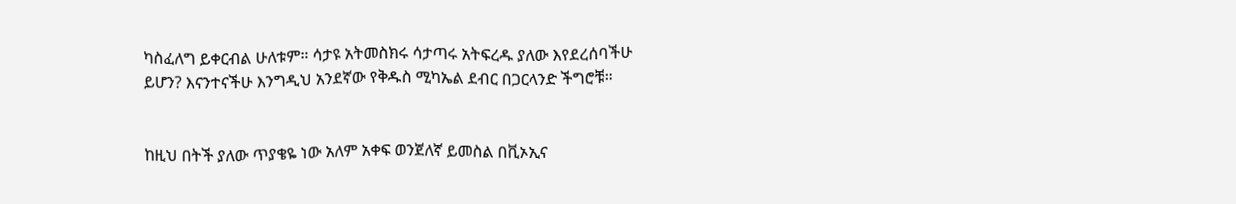ካስፈለግ ይቀርብል ሁለቱም። ሳታዩ አትመስክሩ ሳታጣሩ አትፍረዱ ያለው እየደረሰባችሁ ይሆን? እናንተናችሁ እንግዲህ አንደኛው የቅዱስ ሚካኤል ደብር በጋርላንድ ችግሮቹ።


ከዚህ በትች ያለው ጥያቄዬ ነው አለም አቀፍ ወንጀለኛ ይመስል በቪኦኢና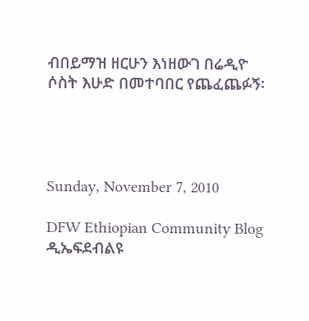ብበይማዝ ዘርሁን እነዘውገ በሬዲዮ ሶስት እሁድ በመተባበር የጨፈጨፉኝ፡




Sunday, November 7, 2010

DFW Ethiopian Community Blog ዲኤፍደብልዩ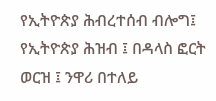የኢትዮጵያ ሕብረተሰብ ብሎግ፤ የኢትዮጵያ ሕዝብ ፤ በዳላስ ፎርት ወርዝ ፤ ንዋሪ በተለይ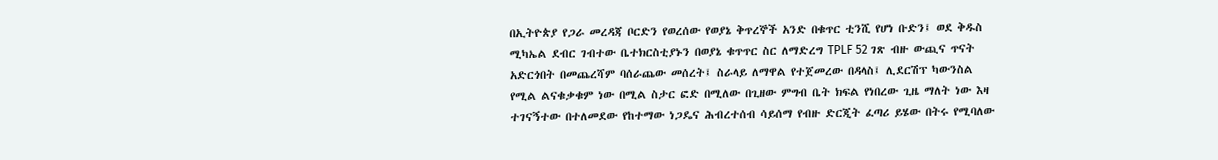በኢትዮጵያ የጋራ መረዳጃ ቦርድን የወረሰው የወያኔ ቅጥረኞች አንድ በቁጥር ቲንሺ የሆነ ቡድን፤ ወደ ቅዱስ ሚካኤል ደብር ገብተው ቤተክርስቲያኑን በወያኔ ቁጥጥር ስር ለማድረግ TPLF 52 ገጽ ብዙ ውጪና ጥናት አድርጎበት በመጨረሻም ባሰራጨው መሰረት፤ ስራላይ ለማዋል የተጀመረው በዳላስ፤ ሊደርሽፕ ካውንስል የሚል ልናቁቃቁም ነው በሚል ስታር ፎድ በሚለው በጊዘው ምግብ ቤት ክፍል የነበረው ጊዜ ማለት ነው እዛ ተገናኝተው በተለመደው የከተማው ነጋዴና ሕብረተሰብ ሳይሰማ የብዙ ድርጂት ፈጣሪ ይሄው በትሩ የሚባለው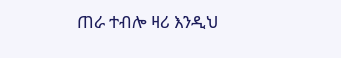ጠራ ተብሎ ዛሪ እንዲህ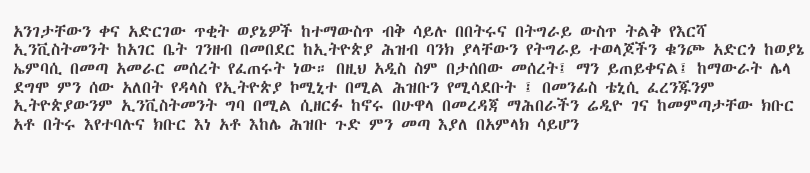አንገታቸውን ቀና አድርገው ጥቂት ወያኔዎች ከተማውስጥ ብቅ ሳይሉ በበትሩና በትግራይ ውስጥ ትልቅ የእርሻ ኢንቪስትመንት ከአገር ቤት ገንዘብ በመበደር ከኢትዮጵያ ሕዝብ ባንክ ያላቸውን የትግራይ ተወላጆችን ቁንጮ አድርጎ ከወያኔ ኤምባሲ በመጣ አመራር መሰረት የፈጠሩት ነው። በዚህ አዲስ ስም በታሰበው መሰረት፤ ማን ይጠይቀናል፤ ከማውራት ሌላ ደግሞ ምን ሰው አለበት የዳላስ የኢትዮጵያ ኮሚኒተ በሚል ሕዝቡን የሚሳደቡት ፤ በመንፊስ ቴኒሲ ፈረንጁንም ኢትዮጵያውንም ኢንቪስትመንት ግባ በሚል ሲዘርፉ ከኖሩ በሁዋላ በመረዳጃ ማሕበራችን ሬዲዮ ገና ከመምጣታቸው ክቡር አቶ በትሩ እየተባሉና ክቡር እነ አቶ እከሌ ሕዝቡ ጉድ ምን መጣ እያለ በአምላክ ሳይሆን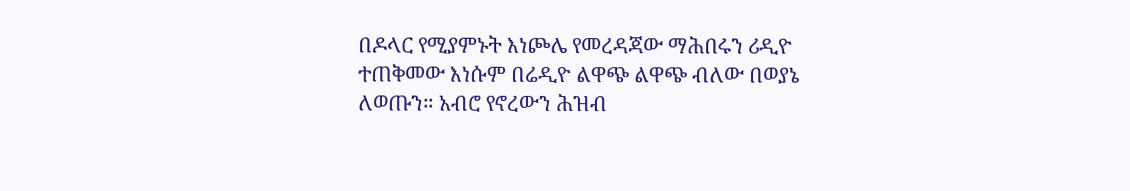በዶላር የሚያምኑት እነጮሌ የመረዳጃው ማሕበሩን ሪዲዮ ተጠቅመው እነሱም በሬዲዮ ልዋጭ ልዋጭ ብለው በወያኔ ለወጡን። አብሮ የኖረውን ሕዝብ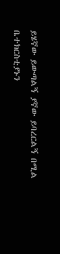ይሄኛው ይውጣልኝ ያኛው ይባረርልኝ በሚል ቤተክርስቲያኑን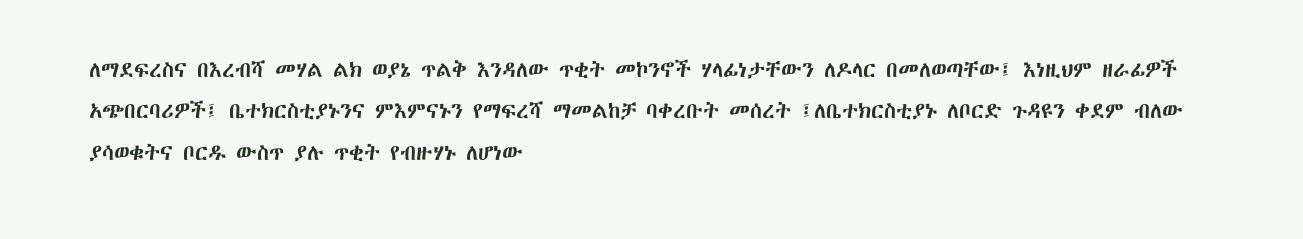ለማደፍረስና በእረብሻ መሃል ልክ ወያኔ ጥልቅ እንዳለው ጥቂት መኮንኖች ሃላፊነታቸውን ለዶላር በመለወጣቸው፤ እነዚህም ዘራፊዎች አጭበርባሪዎች፤ ቤተክርስቲያኑንና ምእምናኑን የማፍረሻ ማመልከቻ ባቀረቡት መሰረት ፤ለቤተክርስቲያኑ ለቦርድ ጉዳዩን ቀደም ብለው ያሳወቁትና ቦርዱ ውስጥ ያሉ ጥቂት የብዙሃኑ ለሆነው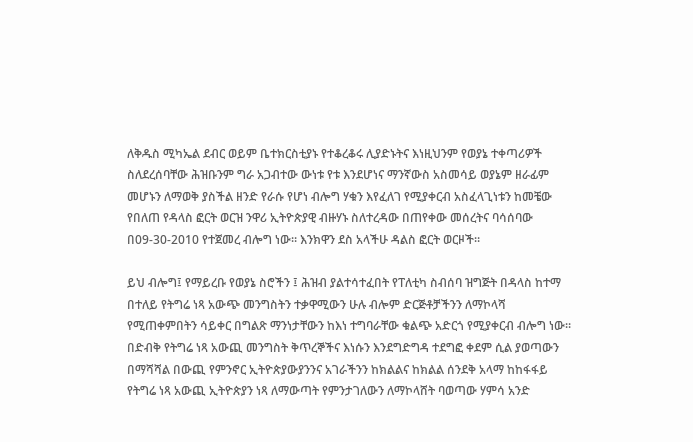ለቅዱስ ሚካኤል ደብር ወይም ቤተክርስቲያኑ የተቆረቆሩ ሊያድኑትና እነዚህንም የወያኔ ተቀጣሪዎች ስለደረሰባቸው ሕዝቡንም ግራ አጋብተው ውነቱ የቱ እንደሆነና ማንኛውስ አስመሳይ ወያኔም ዘራፊም መሆኑን ለማወቅ ያስችል ዘንድ የራሱ የሆነ ብሎግ ሃቁን እየፈለገ የሚያቀርብ አስፈላጊነቱን ከመቼው የበለጠ የዳላስ ፎርት ወርዝ ንዋሪ ኢትዮጵያዊ ብዙሃኑ ስለተረዳው በጠየቀው መሰረትና ባሳሰባው በ09-30-2010 የተጀመረ ብሎግ ነው። እንክዋን ደስ አላችሁ ዳልስ ፎርት ወርዞች።

ይህ ብሎግ፤ የማይረቡ የወያኔ ስሮችን ፤ ሕዝብ ያልተሳተፈበት የፐለቲካ ስብሰባ ዝግጅት በዳላስ ከተማ በተለይ የትግሬ ነጻ አውጭ መንግስትን ተቃዋሚውን ሁሉ ብሎም ድርጅቶቻችንን ለማኮላሻ የሚጠቀምበትን ሳይቀር በግልጽ ማንነታቸውን ከእነ ተግባራቸው ቁልጭ አድርጎ የሚያቀርብ ብሎግ ነው። በድብቅ የትግሬ ነጻ አውጪ መንግስት ቅጥረኞችና እነሱን እንደግድግዳ ተደግፎ ቀደም ሲል ያወጣውን በማሻሻል በውጪ የምንኖር ኢትዮጵያውያንንና አገራችንን ከክልልና ከክልል ሰንደቅ አላማ ከከፋፋይ የትግሬ ነጻ አውጪ ኢትዮጵያን ነጻ ለማውጣት የምንታገለውን ለማኮላሸት ባወጣው ሃምሳ አንድ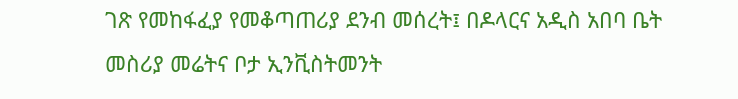ገጽ የመከፋፈያ የመቆጣጠሪያ ደንብ መሰረት፤ በዶላርና አዲስ አበባ ቤት መስሪያ መሬትና ቦታ ኢንቪስትመንት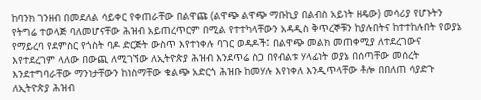ከባንክ ገንዘብ በመደለል ሳይቀር የቀጠራቸው በልዋጩ (ልዋጭ ልዋጭ ማቡኪያ በልብስ አይነት ዘዴው) መሳሪያ የሆኑትን የትግሬ ተወላጅ ባለመሆናቸው ሕዝብ አይጠረጥርም በሚል የተተካላቸውን አዳዲስ ቅጥረኞቹን ከያሉበትና ከተተከሉበት የወያኔ የማይረባ የደምስር የጎስት ባዶ ድርጅት ውስጥ እየተነቀሉ ባገር ወዳዶች፤ በልዋጭ መልክ መጠቀሚያ ለተደረገውና እየተደረገም ላለው በውጪ ለሚገኘው ለኢትዮጵያ ሕዝብ እንደጥሬ ስጋ በየብልቱ ሃላፊነት ወያኔ በሰጣቸው መሰረት እንደተግባራቸው ማንነታቸውን ከነስማቸው ቁልጭ አድርጎ ሕዝቡ ከመሃሉ እየነቀለ እንዲጥላቸው ቶሎ በበለጠ ሳያድጉ ለኢትዮጵያ ሕዝብ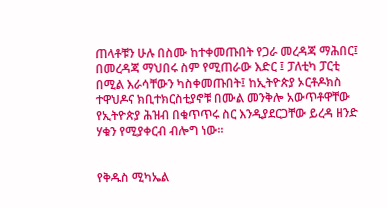ጠላቶቹን ሁሉ በስሙ ከተቀመጡበት የጋራ መረዳጃ ማሕበር፤ በመረዳጃ ማህበሩ ስም የሚጠራው እድር ፤ ፓለቲካ ፓርቲ በሚል እራሳቸውን ካስቀመጡበት፤ ከኢትዮጵያ ኦርቶዶክስ ተዋህዶና ክቢተክርስቲያኖቹ በሙል መንቅሎ አውጥቶዋቸው የኢትዮጵያ ሕዝብ በቁጥጥሩ ስር እንዲያደርጋቸው ይረዳ ዘንድ ሃቁን የሚያቀርብ ብሎግ ነው።


የቅዱስ ሚካኤል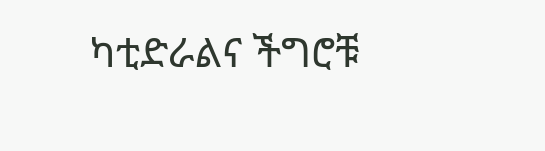ካቲድራልና ችግሮቹ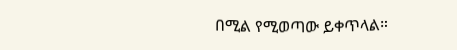በሚል የሚወጣው ይቀጥላል።